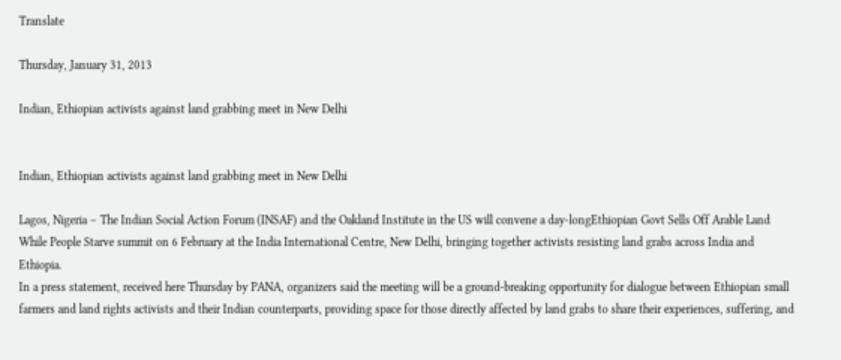Translate

Thursday, January 31, 2013

Indian, Ethiopian activists against land grabbing meet in New Delhi


Indian, Ethiopian activists against land grabbing meet in New Delhi

Lagos, Nigeria – The Indian Social Action Forum (INSAF) and the Oakland Institute in the US will convene a day-longEthiopian Govt Sells Off Arable Land While People Starve summit on 6 February at the India International Centre, New Delhi, bringing together activists resisting land grabs across India and Ethiopia.
In a press statement, received here Thursday by PANA, organizers said the meeting will be a ground-breaking opportunity for dialogue between Ethiopian small farmers and land rights activists and their Indian counterparts, providing space for those directly affected by land grabs to share their experiences, suffering, and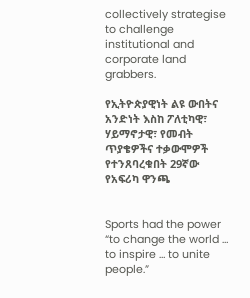collectively strategise to challenge institutional and corporate land grabbers.

የኢትዮጵያዊነት ልዩ ውበትና አንድነት እስከ ፖለቲካዊ፣ ሃይማኖታዊ፣ የመብት ጥያቄዎችና ተቃውሞዎች የተንጸባረቁበት 29ኛው የአፍሪካ ዋንጫ


Sports had the power “to change the world … to inspire … to unite people.”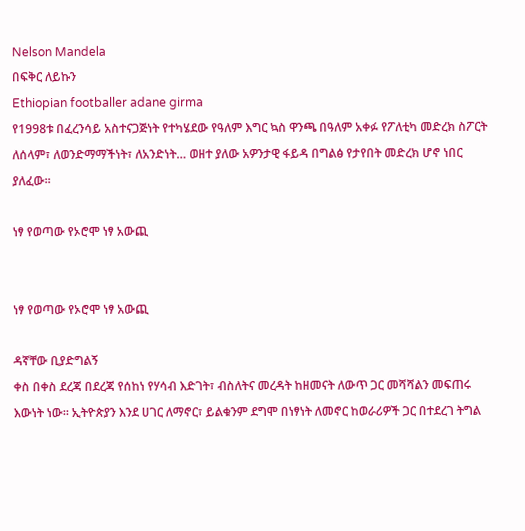Nelson Mandela
በፍቅር ለይኩን
Ethiopian footballer adane girma
የ1998ቱ በፈረንሳይ አስተናጋጅነት የተካሄደው የዓለም እግር ኳስ ዋንጫ በዓለም አቀፉ የፖለቲካ መድረክ ስፖርት ለሰላም፣ ለወንድማማችነት፣ ለአንድነት… ወዘተ ያለው አዎንታዊ ፋይዳ በግልፅ የታየበት መድረክ ሆኖ ነበር ያለፈው፡፡

ነፃ የወጣው የኦሮሞ ነፃ አውጪ


ነፃ የወጣው የኦሮሞ ነፃ አውጪ

ዳኛቸው ቢያድግልኝ
ቀስ በቀስ ደረጃ በደረጃ የሰከነ የሃሳብ እድገት፣ ብስለትና መረዳት ከዘመናት ለውጥ ጋር መሻሻልን መፍጠሩ እውነት ነው። ኢትዮጵያን እንደ ሀገር ለማኖር፣ ይልቁንም ደግሞ በነፃነት ለመኖር ከወራሪዎች ጋር በተደረገ ትግል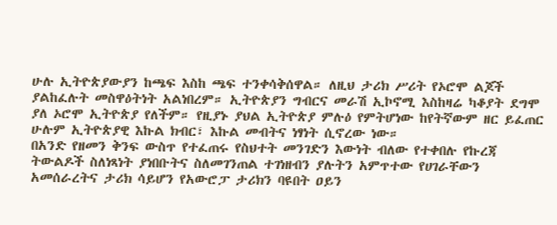ሁሉ ኢትዮጵያውያን ከጫፍ እስከ ጫፍ ተንቀሳቅሰዋል። ለዚህ ታሪክ ሥሪት የኦሮሞ ልጆች ያልከፈሉት መስዋዕትነት አልነበረም። ኢትዮጵያን ግብርና መራሽ ኢኮኖሚ እስከዛሬ ካቆያት ደግሞ ያለ ኦሮሞ ኢትዮጵያ የለችም። የዚያኑ ያህል ኢትዮጵያ ምሉዕ የምትሆነው ከየትኛውም ዘር ይፈጠር ሁሉም ኢትዮጵያዊ እኩል ክብር፣ እኩል መብትና ነፃነት ሲኖረው ነው።
በአንድ የዘመን ቅንፍ ውስጥ የተፈጠሩ የስህተት መንገድን እውነት ብለው የተቀበሉ የኩረጃ ትውልዶች ስለነጻነት ያነበቡትና ስለመገንጠል ተገነዘብን ያሉትን አምጥተው የሀገራቸውን አመሰራረትና ታሪክ ሳይሆን የአውሮፓ ታሪክን ባዩበት ዐይን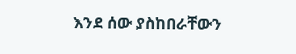እንደ ሰው ያስከበራቸውን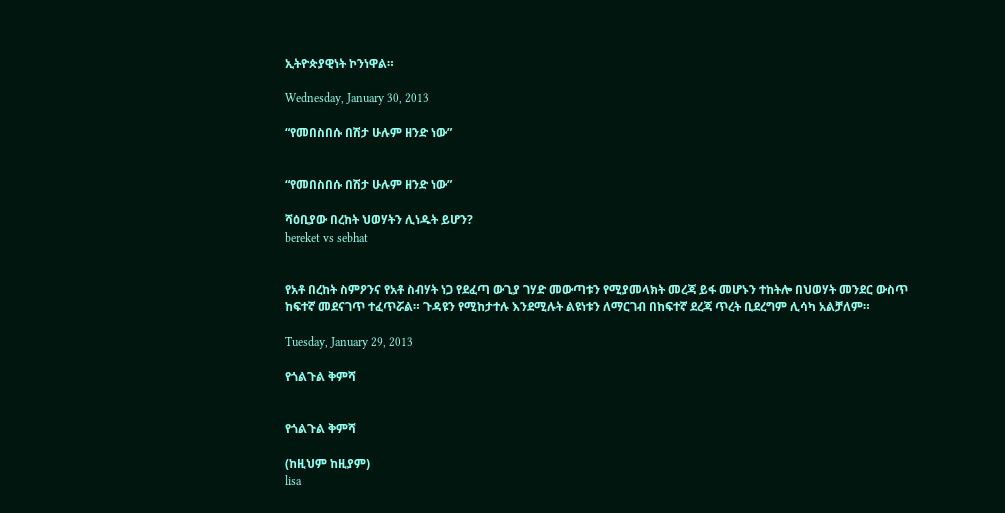ኢትዮጵያዊነት ኮንነዋል።

Wednesday, January 30, 2013

“የመበስበሱ በሽታ ሁሉም ዘንድ ነው”


“የመበስበሱ በሽታ ሁሉም ዘንድ ነው”

ሻዕቢያው በረከት ህወሃትን ሊነዱት ይሆን?
bereket vs sebhat


የአቶ በረከት ስምዖንና የአቶ ስብሃት ነጋ የደፈጣ ውጊያ ገሃድ መውጣቱን የሚያመላክት መረጃ ይፋ መሆኑን ተከትሎ በህወሃት መንደር ውስጥ ከፍተኛ መደናገጥ ተፈጥሯል። ጉዳዩን የሚከታተሉ እንደሚሉት ልዩነቱን ለማርገብ በከፍተኛ ደረጃ ጥረት ቢደረግም ሊሳካ አልቻለም።

Tuesday, January 29, 2013

የጎልጉል ቅምሻ


የጎልጉል ቅምሻ

(ከዚህም ከዚያም)
lisa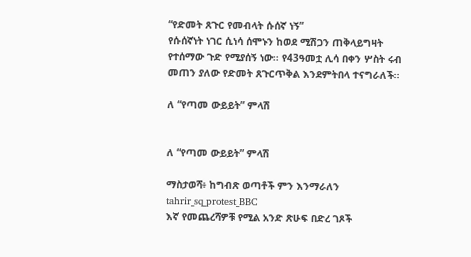“የድመት ጸጉር የመብላት ሱሰኛ ነኝ”
የሱሰኛነት ነገር ሲነሳ ሰሞኑን ከወደ ሚሽጋን ጠቅላይግዛት የተሰማው ጉድ የሚያሰኝ ነው፡፡ የ43ዓመቷ ሊሳ በቀን ሦስት ሩብ መጠን ያለው የድመት ጸጉርጥቅል እንደምትበላ ተናግራለች፡፡

ለ “የጣመ ውይይት” ምላሽ


ለ “የጣመ ውይይት” ምላሽ

ማስታወሻ፥ ከግብጽ ወጣቶች ምን እንማራለን
tahrir_sq_protest_BBC
እኛ የመጨረሻዎቹ የሚል አንድ ጽሁፍ በድረ ገጾች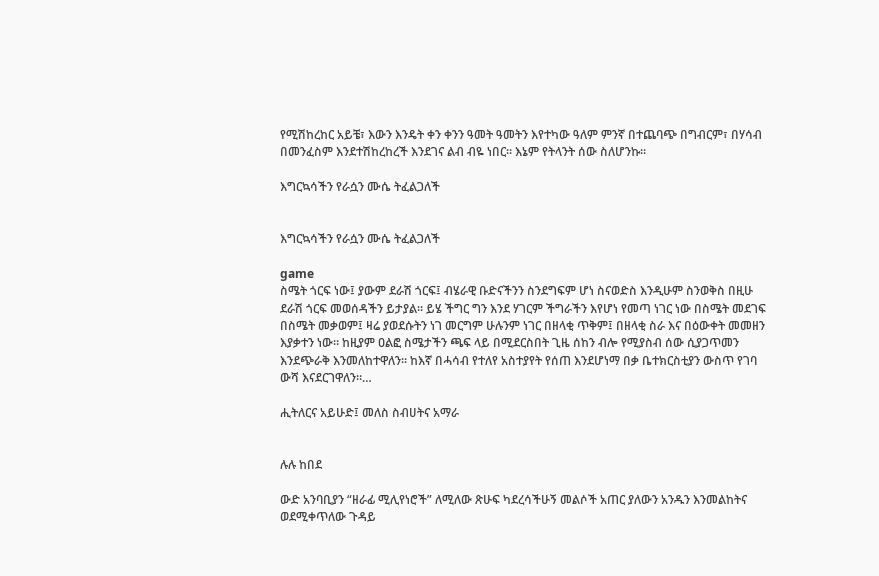የሚሽከረከር አይቼ፣ እውን እንዴት ቀን ቀንን ዓመት ዓመትን እየተካው ዓለም ምንኛ በተጨባጭ በግብርም፣ በሃሳብ በመንፈስም እንደተሽከረከረች እንደገና ልብ ብዬ ነበር። እኔም የትላንት ሰው ስለሆንኩ።

እግርኳሳችን የራሷን ሙሴ ትፈልጋለች


እግርኳሳችን የራሷን ሙሴ ትፈልጋለች

game
ስሜት ጎርፍ ነው፤ ያውም ደራሽ ጎርፍ፤ ብሄራዊ ቡድናችንን ስንደግፍም ሆነ ስናወድስ እንዲሁም ስንወቅስ በዚሁ ደራሽ ጎርፍ መወሰዳችን ይታያል። ይሄ ችግር ግን እንደ ሃገርም ችግራችን እየሆነ የመጣ ነገር ነው በስሜት መደገፍ በስሜት መቃወም፤ ዛሬ ያወደሱትን ነገ መርግም ሁሉንም ነገር በዘላቂ ጥቅም፤ በዘላቂ ስራ እና በዕውቀት መመዘን እያቃተን ነው። ከዚያም ዐልፎ ስሜታችን ጫፍ ላይ በሚደርስበት ጊዜ ሰከን ብሎ የሚያስብ ሰው ሲያጋጥመን እንደጭራቅ እንመለከተዋለን። ከእኛ በሓሳብ የተለየ አስተያየት የሰጠ እንደሆነማ በቃ ቤተክርስቲያን ውስጥ የገባ ውሻ እናደርገዋለን።…

ሒትለርና አይሁድ፤ መለስ ስብሀትና አማራ


ሉሉ ከበደ

ውድ አንባቢያን “ዘራፊ ሚሊየነሮች” ለሚለው ጽሁፍ ካደረሳችሁኝ መልሶች አጠር ያለውን አንዱን እንመልከትና ወደሚቀጥለው ጉዳይ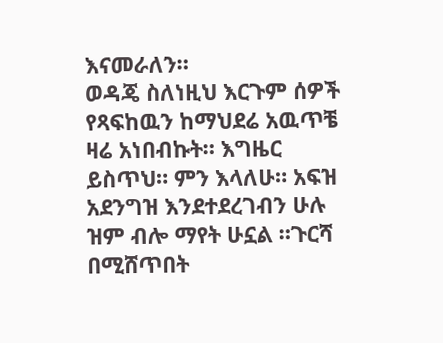እናመራለን።
ወዳጄ ስለነዚህ እርጉም ሰዎች የጻፍከዉን ከማህደሬ አዉጥቼ ዛሬ አነበብኩት። እግዜር ይስጥህ። ምን እላለሁ። አፍዝ አደንግዝ እንደተደረገብን ሁሉ ዝም ብሎ ማየት ሁኗል ።ጉርሻ በሚሸጥበት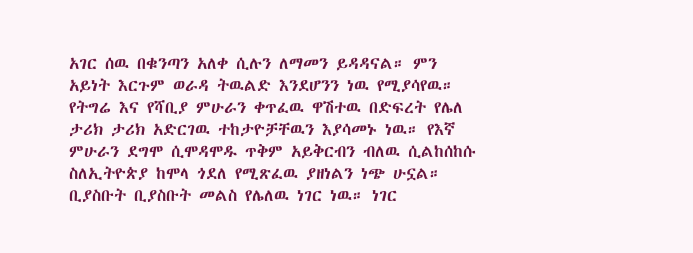አገር ሰዉ በቁንጣን አለቀ ሲሉን ለማመን ይዳዳናል። ምን አይነት እርጉም ወራዳ ትዉልድ እንደሆንን ነዉ የሚያሳየዉ።  የትግሬ እና የሻቢያ ምሁራን ቀጥፈዉ ዋሽተዉ በድፍረት የሌለ ታሪክ ታሪክ አድርገዉ ተከታዮቻቸዉን እያሳመኑ ነዉ። የእኛ ምሁራን ደግሞ ሲሞዳሞዱ ጥቅም አይቅርብን ብለዉ ሲልከሰከሱ ስለኢትዮጵያ ከሞላ ጎደለ የሚጽፈዉ ያዘነልን ነጭ ሁኗል።  ቢያስቡት ቢያስቡት መልስ የሌለዉ ነገር ነዉ። ነገር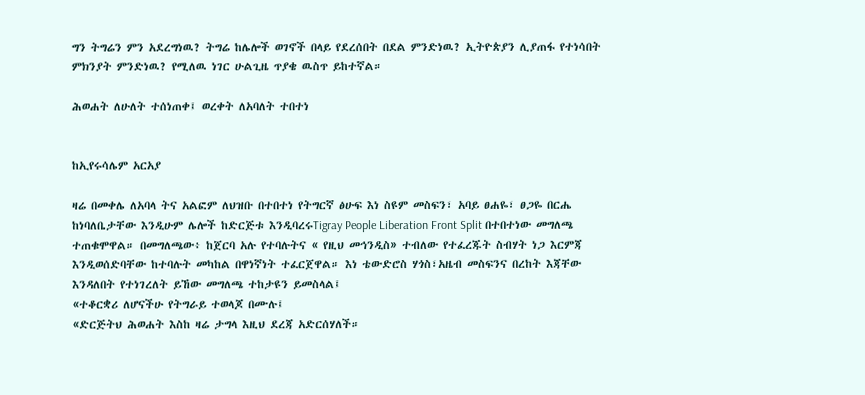ግን ትግሬን ምን አደረግነዉ? ትግሬ ከሌሎች ወገኖች በላይ የደረሰበት በደል ምንድነዉ? ኢትዮጵያን ሊያጠፋ የተነሳበት ምክንያት ምንድነዉ? የሚለዉ ነገር ሁልጊዜ ጥያቄ ዉስጥ ይከተኛል።

ሕወሐት ለሁለት ተሰነጠቀ፤ ወረቀት ለአባለት ተበተነ


ከኢየሩሳሌም አርአያ

ዛሬ በመቀሌ ለአባላ ትና አልፎም ለህዝቡ በተበተነ የትግርኛ ፅሁፍ እነ ስዩም መስፍን፣ አባይ ፀሐዬ፣ ፀጋዬ በርሔ ከነባለቤታቸው እንዲሁም ሌሎች ከድርጅቱ እንዲባረሩTigray People Liberation Front Split በተበተነው መግለጫ ተጠቁሞዋል። በመግለጫው፥ ከጀርባ አሉ የተባሉትና « የዚህ መኅንዲስ» ተብለው የተፈረጁት ስብሃት ነጋ እርምጃ እንዲወሰድባቸው ከተባሉት መካከል በዋነኛነት ተፈርጀዋል። እነ ቴውድሮስ ሃጎስ፣አዜብ መስፍንና በረከት እጃቸው እንዳለበት የተነገረለት ይኸው መግለጫ ተከታዩን ይመስላል፤
«ተቆርቋሪ ለሆናችሁ የትግራይ ተወላጆ በሙሉ፤
«ድርጅትህ ሕወሐት እስከ ዛሬ ታግላ እዚህ ደረጃ አድርሰሃለች።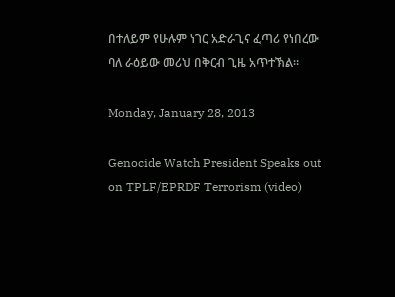በተለይም የሁሉም ነገር አድራጊና ፈጣሪ የነበረው ባለ ራዕይው መሪህ በቅርብ ጊዜ አጥተኽል።

Monday, January 28, 2013

Genocide Watch President Speaks out on TPLF/EPRDF Terrorism (video)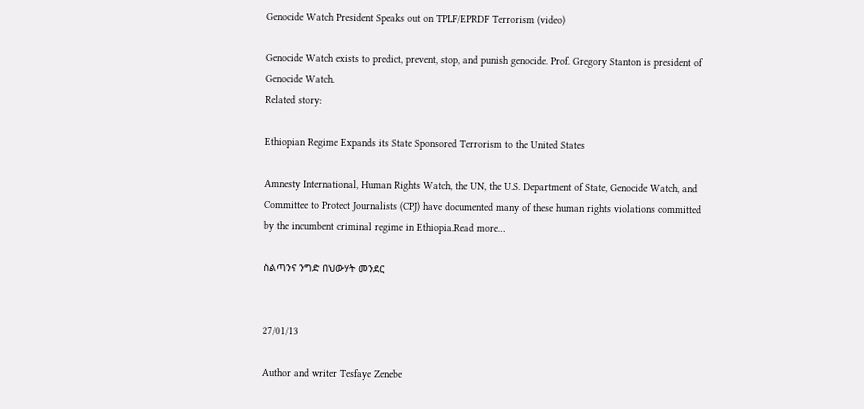Genocide Watch President Speaks out on TPLF/EPRDF Terrorism (video)

Genocide Watch exists to predict, prevent, stop, and punish genocide. Prof. Gregory Stanton is president of Genocide Watch.
Related story:

Ethiopian Regime Expands its State Sponsored Terrorism to the United States

Amnesty International, Human Rights Watch, the UN, the U.S. Department of State, Genocide Watch, and Committee to Protect Journalists (CPJ) have documented many of these human rights violations committed by the incumbent criminal regime in Ethiopia.Read more…

ስልጣንና ንግድ በህውሃት መንደር


27/01/13

Author and writer Tesfaye Zenebe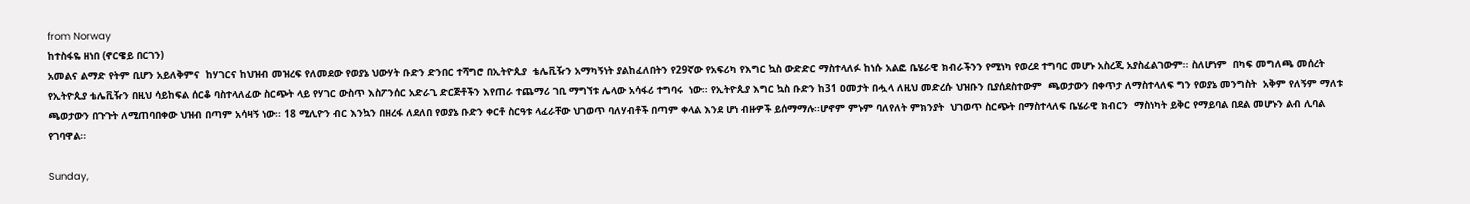from Norway
ከተስፋዬ ዘነበ (ኖርዌይ በርገን)
አመልና ልማድ የትም ቢሆን አይለቅምና  ከሃገርና ከህዝብ መዝረፍ የለመደው የወያኔ ህውሃት ቡድን ድንበር ተሻግሮ በኢትዮጲያ  ቴሌቪዥን አማካኝነት ያልከፈለበትን የ29ኛው የአፍሪካ የእግር ኳስ ውድድር ማስተላለፉ ከነሱ አልፎ ቤሄራዊ ክብራችንን የሚነካ የወረደ ተግባር መሆኑ አስረጂ አያስፈልገውም፡፡ ስለሆነም  በካፍ መግለጫ መሰረት የኢትዮጲያ ቴሌቪዥን በዚህ ሳይከፍል ሰርቆ ባስተላለፈው ስርጭት ላይ የሃገር ውስጥ እስፖንሰር አድራጊ ድርጅቶችን እየጠራ ተጨማሪ ገቢ ማግኘቱ ሌላው አሳፋሪ ተግባሩ  ነው፡፡ የኢትዮጲያ እግር ኳስ ቡድን ከ31 ዐመታት በሗላ ለዚህ መድረሱ ህዝቡን ቢያሰደስተውም  ጫወታውን በቀጥታ ለማስተላለፍ ግን የወያኔ መንግስት  አቅም የለኝም ማለቱ ጫወታውን በጉጉት ለሚጠባበቀው ህዝብ በጣም አሳዛኝ ነው፡፡ 18 ሚሊዮን ብር እንኳን በዘረፋ ለደለበ የወያኔ ቡድን ቀርቶ ስርዓቱ ላፈራቸው ህገወጥ ባለሃብቶች በጣም ቀላል እንደ ሆነ ብዙዎች ይሰማማሉ፡፡ሆኖም ምኑም ባለየለት ምክንያት  ህገወጥ ስርጭት በማስተላለፍ ቤሄራዊ ክብርን  ማስነካት ይቅር የማይባል በደል መሆኑን ልብ ሊባል የገባዋል፡፡

Sunday,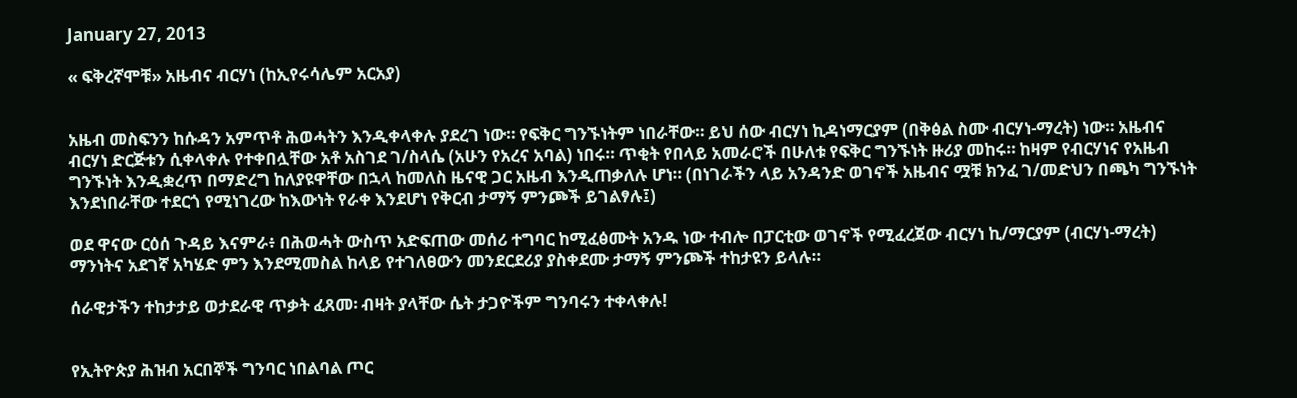January 27, 2013

« ፍቅረኛሞቹ» አዜብና ብርሃነ (ከኢየሩሳሌም አርአያ)


አዜብ መስፍንን ከሱዳን አምጥቶ ሕወሓትን እንዲቀላቀሉ ያደረገ ነው። የፍቅር ግንኙነትም ነበራቸው። ይህ ሰው ብርሃነ ኪዳነማርያም (በቅፅል ስሙ ብርሃነ-ማረት) ነው። አዜብና ብርሃነ ድርጅቱን ሲቀላቀሉ የተቀበሏቸው አቶ አስገደ ገ/ስላሴ (አሁን የአረና አባል) ነበሩ። ጥቂት የበላይ አመራሮች በሁለቱ የፍቅር ግንኙነት ዙሪያ መከሩ። ከዛም የብርሃነና የአዜብ ግንኙነት እንዲቋረጥ በማድረግ ከለያዩዋቸው በኋላ ከመለስ ዜናዊ ጋር አዜብ እንዲጠቃለሉ ሆነ። (በነገራችን ላይ አንዳንድ ወገኖች አዜብና ሟቹ ክንፈ ገ/መድህን በጫካ ግንኙነት እንደነበራቸው ተደርጎ የሚነገረው ከእውነት የራቀ እንደሆነ የቅርብ ታማኝ ምንጮች ይገልፃሉ፤)

ወደ ዋናው ርዕሰ ጉዳይ እናምራ፥ በሕወሓት ውስጥ አድፍጠው መሰሪ ተግባር ከሚፈፅሙት አንዱ ነው ተብሎ በፓርቲው ወገኖች የሚፈረጀው ብርሃነ ኪ/ማርያም (ብርሃነ-ማረት) ማንነትና አደገኛ አካሄድ ምን እንደሚመስል ከላይ የተገለፀውን መንደርደሪያ ያስቀደሙ ታማኝ ምንጮች ተከታዩን ይላሉ።

ሰራዊታችን ተከታታይ ወታደራዊ ጥቃት ፈጸመ፡ ብዛት ያላቸው ሴት ታጋዮችም ግንባሩን ተቀላቀሉ!


የኢትዮጵያ ሕዝብ አርበኞች ግንባር ነበልባል ጦር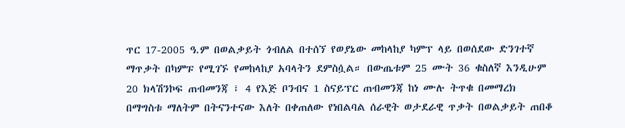ጥር 17-2005 ዓ.ም በወልቃይት ጎብለል በተሰኘ የወያኔው መከላከያ ካምፕ ላይ በወሰደው ድንገተኛ ማጥቃት በካምፑ የሚገኙ የመከላከያ አባላትን ደምስሷል። በውጤቱም 25 ሙት 36 ቁስለኛ እንዲሁም  20 ክላሽንኮፍ ጠብመንጃ ፣ 4 የእጅ ቦንብና 1 ስናይፕር ጠብመንጃ ከነ ሙሉ ትጥቁ በመማረክ በማግስቱ ማለትም በትናንተናው እለት በቀጠለው የነበልባል ሰራዊት ወታደራዊ ጥቃት በወልቃይት ጠበቆ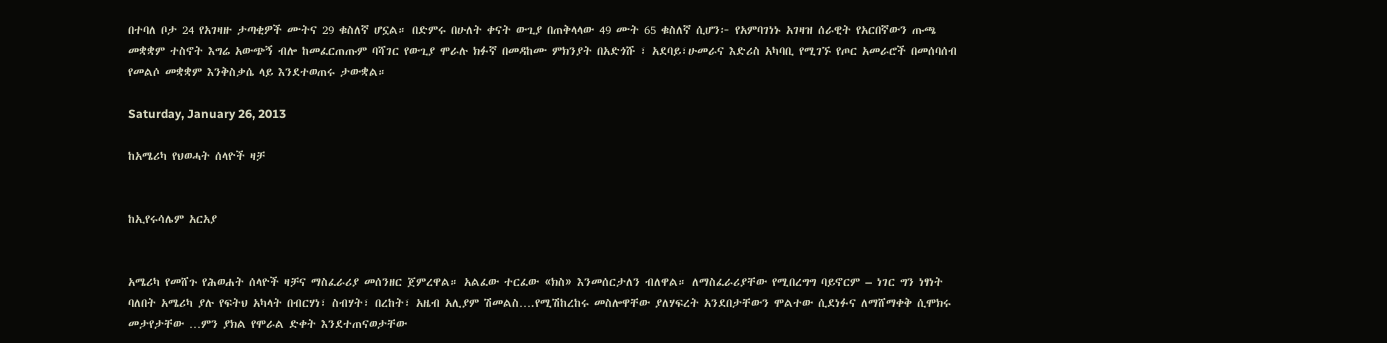በተባለ ቦታ 24 የአገዛዙ ታጣቂዎች ሙትና 29 ቁስለኛ ሆኗል። በድምሩ በሁለት ቀናት ውጊያ በጠቅላላው 49 ሙት 65 ቁስለኛ ሲሆን፦ የአምባገነኑ አገዛዝ ሰራዊት የአርበኛውን ጡጫ መቋቋም ተስኖት እግሬ አውጭኝ ብሎ ከመፈርጠጡም ባሻገር የውጊያ ሞራሉ ክፉኛ በመዳከሙ ምክንያት በአድጎሹ ፣ አደባይ፣ሁመራና እድሪስ አካባቢ የሚገኙ የጦር አመራሮች በመሰባሰብ የመልሶ መቋቋም እንቅስቃሴ ላይ እንደተወጠሩ ታውቋል።

Saturday, January 26, 2013

ከአሜሪካ የህወሓት ሰላዮች ዛቻ


ከኢየሩሳሌም አርአያ


አሜሪካ የመሸጉ የሕወሐት ሰላዮች ዛቻና ማስፈራሪያ መሰንዘር ጀምረዋል። አልፈው ተርፈው «ክስ» እንመሰርታለን ብለዋል። ለማስፈራሪያቸው የሚበረግግ ባይኖርም – ነገር ግን ነፃነት ባለበት አሜሪካ ያሉ የፍትህ አካላት በብርሃነ፣ ስብሃት፣ በረከት፣ አዜብ አሊያም ሽመልስ….የሚሽከረከሩ መስሎዋቸው ያለሃፍረት አንደበታቸውን ሞልተው ሲደነፉና ለማሸማቀቅ ሲሞክሩ መታየታቸው …ምን ያክል የሞራል ድቀት እንደተጠናወታቸው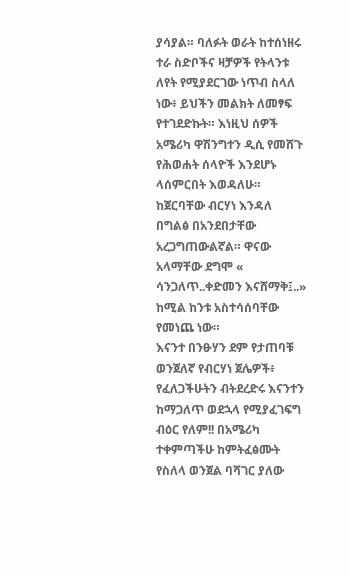ያሳያል። ባለፉት ወራት ከተሰነዘሩ ተራ ስድቦችና ዛቻዎች የትላንቱ ለየት የሚያደርገው ነጥብ ስላለ ነው፥ ይህችን መልክት ለመፃፍ የተገደድኩት። እነዚህ ሰዎች አሜሪካ ዋሽንግተን ዲሲ የመሸጉ የሕወሐት ሰላዮች እንደሆኑ ላሰምርበት እወዳለሁ። ከጀርባቸው ብርሃነ እንዳለ በግልፅ በአንደበታቸው አረጋግጠውልኛል። ዋናው አላማቸው ደግሞ « ሳንጋለጥ..ቀድመን እናሸማቅ፤..» ከሚል ከንቱ አስተሳሰባቸው የመነጨ ነው።
እናንተ በንፁሃን ደም የታጠባቹ ወንጀለኛ የብርሃነ ጀሌዎች፥ የፈለጋችሁትን ብትደረድሩ እናንተን ከማጋለጥ ወደኋላ የሚያፈገፍግ ብዕር የለም!! በአሜሪካ ተቀምጣችሁ ከምትፈፅሙት የስለላ ወንጀል ባሻገር ያለው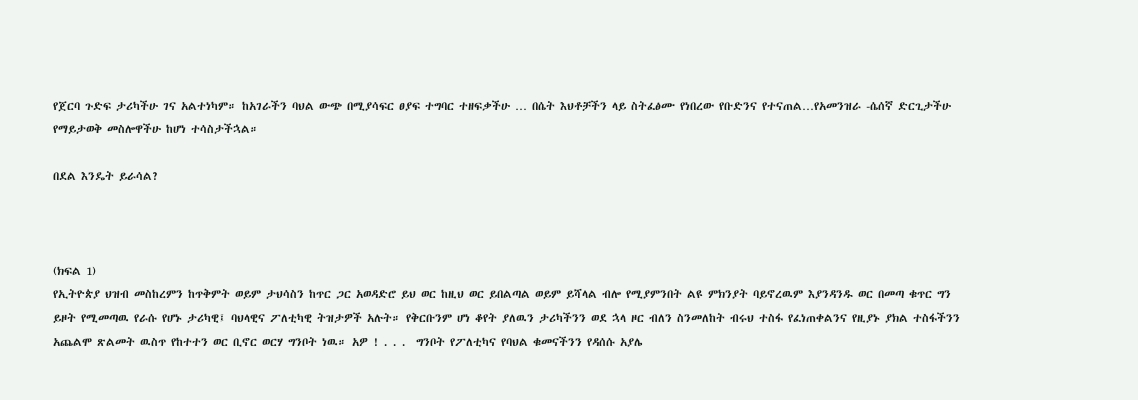የጀርባ ጉድፍ ታሪካችሁ ገና አልተነካም። ከአገራችን ባህል ውጭ በሚያሳፍር ፀያፍ ተግባር ተዘፍቃችሁ … በሴት እህቶቻችን ላይ ስትፈፅሙ የነበረው የቡድንና የተናጠል…የአመንዝራ -ሴሰኛ ድርጊታችሁ የማይታወቅ መስሎዋችሁ ከሆነ ተሳስታችኋል።

በደል እንዴት ይራሳል?



(ክፍል 1)
የኢትዮጵያ ህዝብ መስከረምን ከጥቅምት ወይም ታህሳስን ከጥር ጋር አወዳድሮ ይህ ወር ከዚህ ወር ይበልጣል ወይም ይሻላል ብሎ የሚያምንበት ልዩ ምክንያት ባይኖረዉም እያንዳንዱ ወር በመጣ ቁጥር ግን ይዞት የሚመጣዉ የራሱ የሆኑ ታሪካዊ፤ ባህላዊና ፖለቲካዊ ትዝታዎች አሉት። የቅርቡንም ሆነ ቆየት ያለዉን ታሪካችንን ወደ ኋላ ዞር ብለን ስንመለከት ብሩህ ተስፋ የፈነጠቀልንና የዚያኑ ያክል ተስፋችንን አጨልሞ ጽልመት ዉስጥ የከተተን ወር ቢኖር ወርሃ ግንቦት ነዉ። አዎ ! . . .  ግንቦት የፖለቲካና የባህል ቁመናችንን የዳሰሱ አያሌ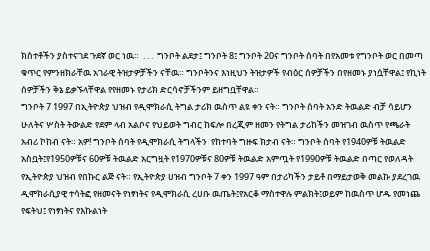ክስተቶችን ያስተናገደ ጉደኛ ወር ነዉ።  . . .  ግንቦት ልደታ፤ ግንቦት 8፤ ግንቦት 20ና ግንቦት ሰባት በየአመቱ የግንቦት ወር በመጣ ቁጥር የምንዘክራቸዉ አገራዊ ትዝታዎቻችን ናቸዉ። ግንቦትንና እነዚህን ትዝታዎች የብዕር ሰዎቻችን በየዘመኑ ያነሷቸዋል፤ የኪነት ሰዎቻችን ቅኔ ይቃኙላቸዋል የየዘመኑ የታሪክ ድርሳኖቻችንም ይዘግቧቸዋል።
ግንቦት 7 1997 በኢትዮጵያ ህዝብ የዲሞክራሲ ትግል ታሪክ ዉስጥ ልዩ ቀን ናት። ግንቦት ሰባት አንድ ትዉልድ ብቻ ሳይሆን ሁለትና ሦስት ትውልድ የደም ላብ አልቦና የህይወት ግብር ከፍሎ በረጂም ዘመን የትግል ታሪከችን መዝገብ ዉስጥ የጫራት አብሪ ኮከብ ናት። አዎ! ግንቦት ሰባት የዲሞክራሲ ትግላችን  የከተባት ግዙፍ ክታብ ናት። ግንቦት ሰባት የ1940ዎቹ ትዉልድ አስቧት፤የ1950ዎቹና 60ዎቹ ትዉልድ አርግዟት የ1970ዎቹና 80ዎቹ ትዉልድ አምጧት የ1990ዎቹ ትዉልድ በጣር የወለዳት የኢትዮጵያ ህዝብ የበኩር ልጅ ናት። የኢትዮጵያ ሀዝብ ግንቦት 7 ቀን 1997 ዓም በታሪካችን ታይቶ በማይታወቅ መልኩ ያደረገዉ ዲሞክራሲያዊ ተሳትፎ የዘመናት የነፃነትና የዲሞክራሲ ረሀቡ ዉጤት፤የአርቆ ማስተዋሉ ምልክት፤ወይም ከዉስጥ ሆዱ የመነጨ የፍትህ፤ የነፃነትና የእኩልነት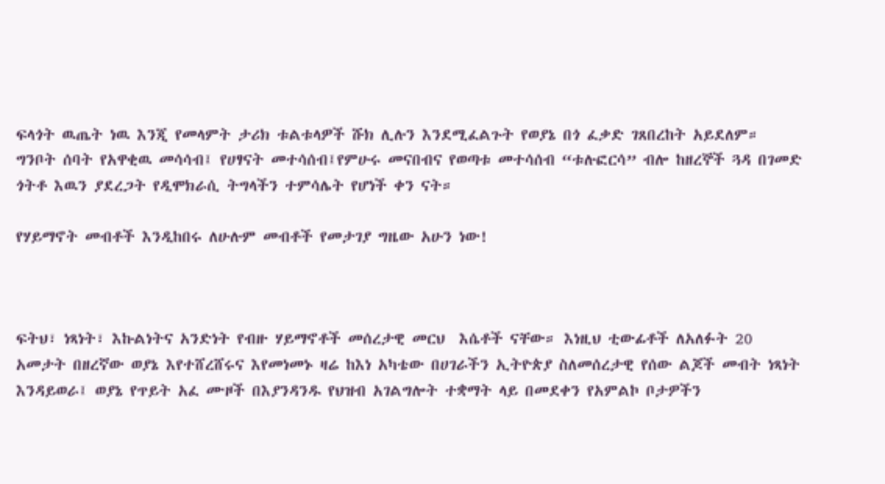ፍላጎት ዉጤት ነዉ እንጂ የመላምት ታሪክ ቱልቱላዎች ሹክ ሊሉን እንደሚፈልጉት የወያኔ በጎ ፈቃድ ገጸበረከት አይደለም። ግንቦት ሰባት የአዋቂዉ መሳሳብ፤ የሀፃናት መተሳሰብ፤የምሁሩ መናበብና የወጣቱ መተሳሰብ “ቱሉፎርሳ” ብሎ ከዘረኞች ጓዳ በገመድ ጎትቶ እዉን ያደረጋት የዲሞክራሲ ትግላችን ተምሳሌት የሆነች ቀን ናት።

የሃይማኖት መብቶች እንዲከበሩ ለሁሉም መብቶች የመታገያ ግዜው አሁን ነው!



ፍትህ፣ ነጻነት፣ እኩልነትና አንድነት የብዙ ሃይማኖቶች መሰረታዊ መርህ  እሴቶች ናቸው። እነዚህ ቲውፊቶች ለአለፉት 20 አመታት በዘረኛው ወያኔ እየተሸረሸሩና እየመነመኑ ዛሬ ከእነ አካቴው በሀገራችን ኢትዮጵያ ስለመሰረታዊ የሰው ልጆች መብት ነጻነት እንዳይወራ፤ ወያኔ የጥይት አፈ ሙዞች በእያንዳንዱ የህዝብ አገልግሎት ተቋማት ላይ በመደቀን የአምልኮ ቦታዎችን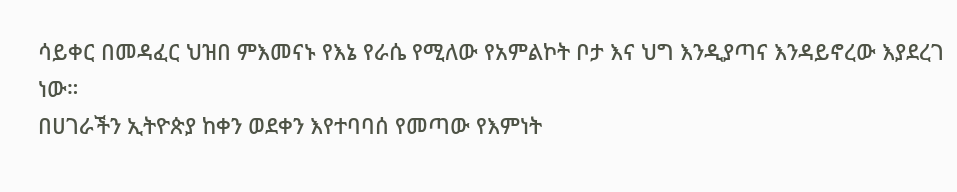ሳይቀር በመዳፈር ህዝበ ምእመናኑ የእኔ የራሴ የሚለው የአምልኮት ቦታ እና ህግ እንዲያጣና እንዳይኖረው እያደረገ ነው።
በሀገራችን ኢትዮጵያ ከቀን ወደቀን እየተባባሰ የመጣው የእምነት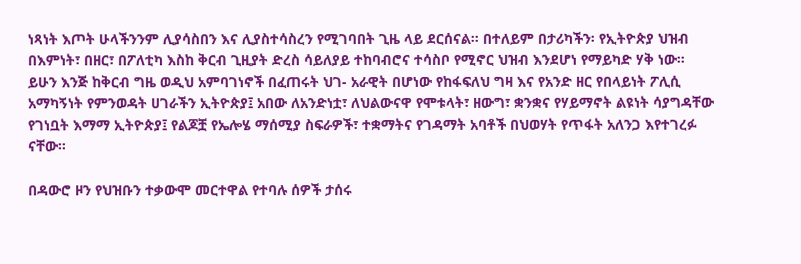ነጻነት እጦት ሁላችንንም ሊያሳስበን እና ሊያስተሳስረን የሚገባበት ጊዜ ላይ ደርሰናል። በተለይም በታሪካችን፡ የኢትዮጵያ ህዝብ በእምነት፣ በዘር፣ በፖለቲካ እስከ ቅርብ ጊዚያት ድረስ ሳይለያይ ተከባብሮና ተሳስቦ የሚኖር ህዝብ እንደሆነ የማይካድ ሃቅ ነው።
ይሁን እንጅ ከቅርብ ግዜ ወዲህ አምባገነኖች በፈጠሩት ህገ- አራዊት በሆነው የከፋፍለህ ግዛ እና የአንድ ዘር የበላይነት ፖሊሲ አማካኝነት የምንወዳት ሀገራችን ኢትዮጵያ፤ አበው ለአንድነቷ፣ ለህልውናዋ የሞቱላት፣ ዘውግ፣ ቋንቋና የሃይማኖት ልዩነት ሳያግዳቸው የገነቧት እማማ ኢትዮጵያ፤ የልጆቿ የኤሎሄ ማሰሚያ ስፍራዎች፣ ተቋማትና የገዳማት አባቶች በህወሃት የጥፋት አለንጋ እየተገረፉ ናቸው።

በዳውሮ ዞን የህዝቡን ተቃውሞ መርተዋል የተባሉ ሰዎች ታሰሩ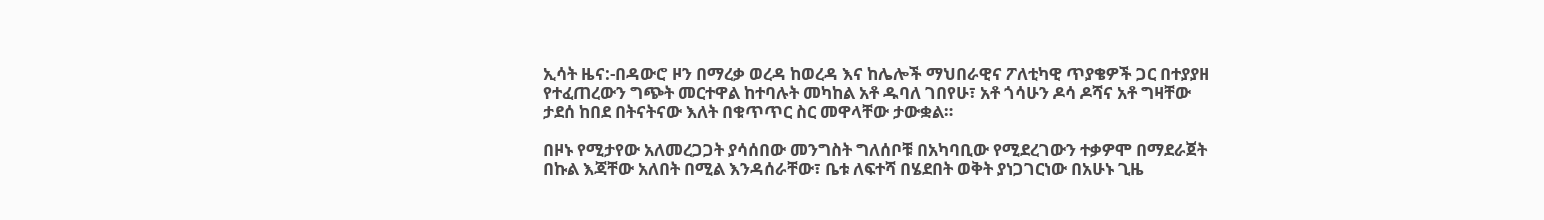ኢሳት ዜና:-በዳውሮ ዞን በማረቃ ወረዳ ከወረዳ እና ከሌሎች ማህበራዊና ፖለቲካዊ ጥያቄዎች ጋር በተያያዘ የተፈጠረውን ግጭት መርተዋል ከተባሉት መካከል አቶ ዱባለ ገበየሁ፣ አቶ ጎሳሁን ዶሳ ዶሻና አቶ ግዛቸው ታደሰ ከበደ በትናትናው እለት በቁጥጥር ስር መዋላቸው ታውቋል።

በዞኑ የሚታየው አለመረጋጋት ያሳሰበው መንግስት ግለሰቦቹ በአካባቢው የሚደረገውን ተቃዎሞ በማደራጀት በኩል እጃቸው አለበት በሚል እንዳሰራቸው፣ ቤቱ ለፍተሻ በሄደበት ወቅት ያነጋገርነው በአሁኑ ጊዜ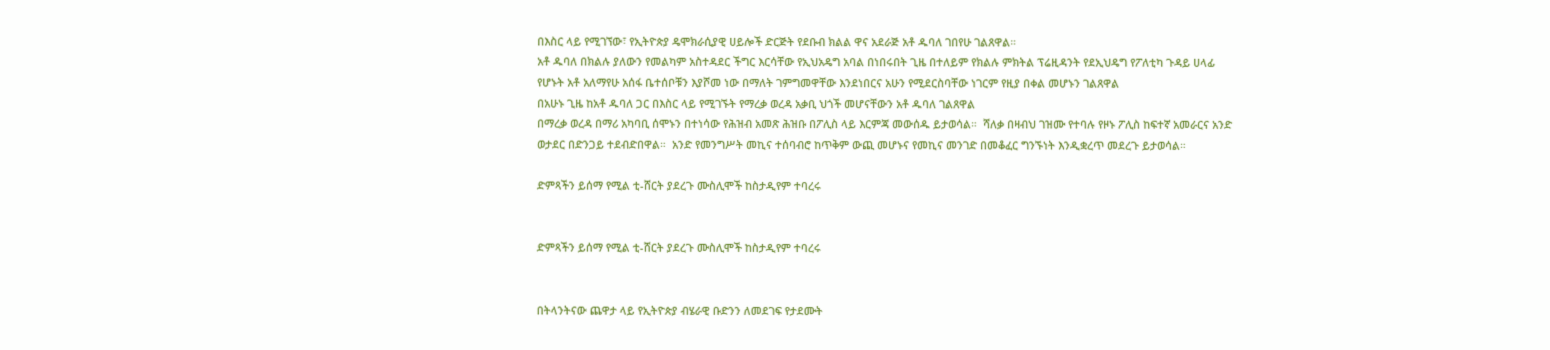በእስር ላይ የሚገኘው፣ የኢትዮጵያ ዴሞክራሲያዊ ሀይሎች ድርጅት የደቡብ ክልል ዋና አደራጅ አቶ ዱባለ ገበየሁ ገልጸዋል።
አቶ ዱባለ በክልሉ ያለውን የመልካም አስተዳደር ችግር እርሳቸው የኢህአዴግ አባል በነበሩበት ጊዜ በተለይም የክልሉ ምክትል ፕሬዚዳንት የደኢህዴግ የፖለቲካ ጉዳይ ሀላፊ የሆኑት አቶ አለማየሁ አሰፋ ቤተሰቦቹን እያሾመ ነው በማለት ገምግመዋቸው እንደነበርና አሁን የሚደርስባቸው ነገርም የዚያ በቀል መሆኑን ገልጸዋል
በአሁኑ ጊዜ ከአቶ ዱባለ ጋር በእስር ላይ የሚገኙት የማረቃ ወረዳ አቃቢ ህጎች መሆናቸውን አቶ ዱባለ ገልጸዋል
በማረቃ ወረዳ በማሪ አካባቢ ሰሞኑን በተነሳው የሕዝብ አመጽ ሕዝቡ በፖሊስ ላይ እርምጃ መውሰዱ ይታወሳል።  ሻለቃ በዛብህ ገዝሙ የተባሉ የዞኑ ፖሊስ ከፍተኛ አመራርና አንድ ወታደር በድንጋይ ተደብድበዋል።  አንድ የመንግሥት መኪና ተሰባብሮ ከጥቅም ውጪ መሆኑና የመኪና መንገድ በመቆፈር ግንኙነት እንዲቋረጥ መደረጉ ይታወሳል።

ድምጻችን ይሰማ የሚል ቲ-ሸርት ያደረጉ ሙስሊሞች ከስታዲየም ተባረሩ


ድምጻችን ይሰማ የሚል ቲ-ሸርት ያደረጉ ሙስሊሞች ከስታዲየም ተባረሩ


በትላንትናው ጨዋታ ላይ የኢትዮጵያ ብሄራዊ ቡድንን ለመደገፍ የታደሙት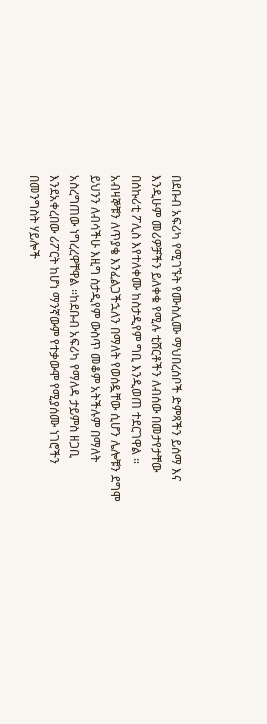በደቡብ አፍሪካ የሚገኙት የሙስሊሙ ማህበረሰቦች ድምጻችን ይሰማ እና እንዲሁም መሪዎቻችን ይለቀቁ የሚሉ ቲሸርቶችን ለብሰው በመታየታቸው በሰኩሪቲ ፖሊስ እየተለቀሙ ከስታዲየም ግቢ እንዲወጠ ተደርገዋል ። አብዛኞቹን ለጥያቄ እንፈልጋችኋለን በማለት የወሰዷቸው ሲሆን ሌሎቹን ደግሞ ይህንን ለብሳችሁ እዚግ ስታዲየም ውስጥ መቆም አትችሉም በማለት አስረግጠው ነግረረዋቸዋል ።ከደቡብ አፍሪካ የማለዳ ታይምስ ዘጋቢ እንደአቀረበው ሪፖርት ከሆነ ማንኛውም የተቃውሞ የሚያሰሙ ነገሮችን በመንግስት ሃይሎች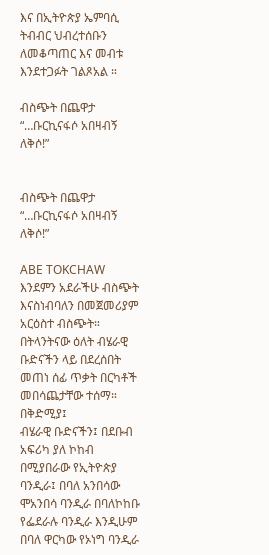እና በኢትዮጵያ ኤምባሲ ትብብር ህብረተሰቡን ለመቆጣጠር እና መብቱ እንደተጋፉት ገልጾአል ።

ብስጭት በጨዋታ “…ቡርኪናፋሶ አበዛብኝ ለቅሶ!”


ብስጭት በጨዋታ “…ቡርኪናፋሶ አበዛብኝ ለቅሶ!”

ABE TOKCHAW
እንደምን አደራችሁ ብስጭት እናስነብባለን በመጀመሪያም አርዕስተ ብስጭት።
በትላንትናው ዕለት ብሄራዊ ቡድናችን ላይ በደረሰበት መጠነ ሰፊ ጥቃት በርካቶች መበሳጨታቸው ተሰማ።
በቅድሚያ፤
ብሄራዊ ቡድናችን፤ በደቡብ አፍሪካ ያለ ኮከብ በሚያበራው የኢትዮጵያ ባንዲራ፤ በባለ አንበሳው ሞአንበሳ ባንዲራ በባለኮከቡ የፌደራሉ ባንዲራ እንዲሁም በባለ ዋርካው የኦነግ ባንዲራ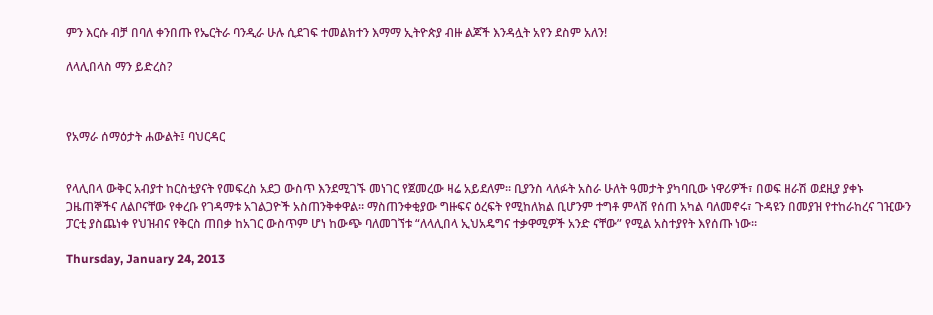ምን እርሱ ብቻ በባለ ቀንበጡ የኤርትራ ባንዲራ ሁሉ ሲደገፍ ተመልክተን እማማ ኢትዮጵያ ብዙ ልጆች እንዳሏት አየን ደስም አለን!

ለላሊበላስ ማን ይድረስ?



የአማራ ሰማዕታት ሐውልት፤ ባህርዳር


የላሊበላ ውቅር አብያተ ከርስቲያናት የመፍረስ አደጋ ውስጥ እንደሚገኙ መነገር የጀመረው ዛሬ አይደለም። ቢያንስ ላለፉት አስራ ሁለት ዓመታት ያካባቢው ነዋሪዎች፣ በወፍ ዘራሽ ወደዚያ ያቀኑ ጋዜጠኞችና ለልቦናቸው የቀረቡ የገዳማቱ አገልጋዮች አስጠንቅቀዋል። ማስጠንቀቂያው ግዙፍና ዕረፍት የሚከለክል ቢሆንም ተግቶ ምላሽ የሰጠ አካል ባለመኖሩ፣ ጉዳዩን በመያዝ የተከራከረና ገዢውን ፓርቲ ያስጨነቀ የህዝብና የቅርስ ጠበቃ ከአገር ውስጥም ሆነ ከውጭ ባለመገኘቱ “ለላሊበላ ኢህአዴግና ተቃዋሚዎች አንድ ናቸው” የሚል አስተያየት እየሰጡ ነው።

Thursday, January 24, 2013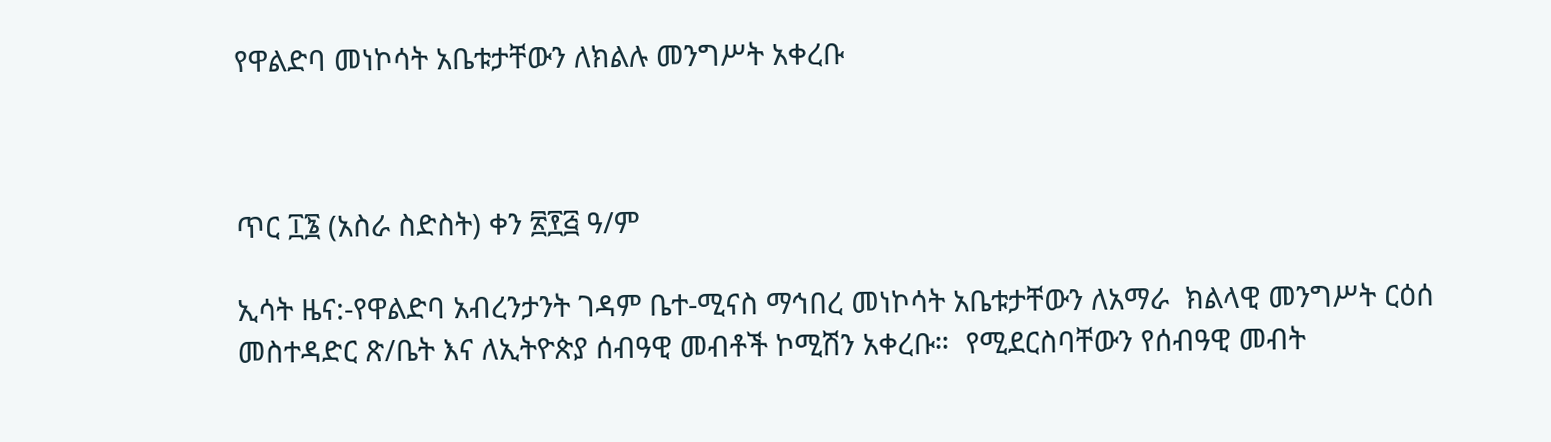የዋልድባ መነኮሳት አቤቱታቸውን ለክልሉ መንግሥት አቀረቡ



ጥር ፲፮ (አስራ ስድስት) ቀን ፳፻፭ ዓ/ም

ኢሳት ዜና:-የዋልድባ አብረንታንት ገዳም ቤተ-ሚናስ ማኅበረ መነኮሳት አቤቱታቸውን ለአማራ  ክልላዊ መንግሥት ርዕሰ መስተዳድር ጽ/ቤት እና ለኢትዮጵያ ሰብዓዊ መብቶች ኮሚሽን አቀረቡ።  የሚደርስባቸውን የሰብዓዊ መብት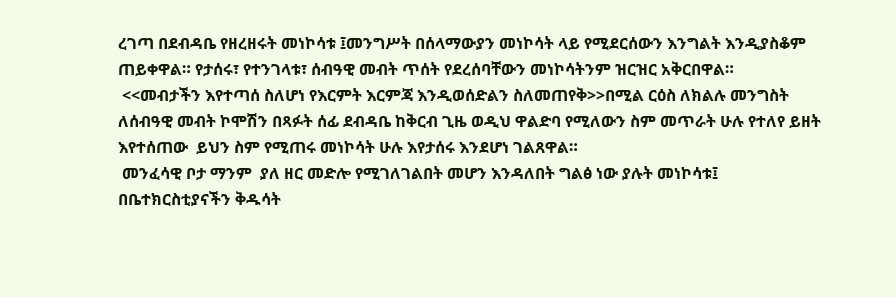ረገጣ በደብዳቤ የዘረዘሩት መነኮሳቱ ፤መንግሥት በሰላማውያን መነኮሳት ላይ የሚደርሰውን እንግልት እንዲያስቆም ጠይቀዋል። የታሰሩ፣ የተንገላቱ፣ ሰብዓዊ መብት ጥሰት የደረሰባቸውን መነኮሳትንም ዝርዝር አቅርበዋል።
 <<መብታችን እየተጣሰ ስለሆነ የእርምት እርምጃ እንዲወሰድልን ስለመጠየቅ>>በሚል ርዕስ ለክልሉ መንግስት ለሰብዓዊ መብት ኮሞሽን በጻፉት ሰፊ ደብዳቤ ከቅርብ ጊዜ ወዲህ ዋልድባ የሚለውን ስም መጥራት ሁሉ የተለየ ይዘት እየተሰጠው  ይህን ስም የሚጠሩ መነኮሳት ሁሉ እየታሰሩ እንደሆነ ገልጸዋል።
 መንፈሳዊ ቦታ ማንም  ያለ ዘር መድሎ የሚገለገልበት መሆን እንዳለበት ግልፅ ነው ያሉት መነኮሳቱ፤ በቤተክርስቲያናችን ቅዱሳት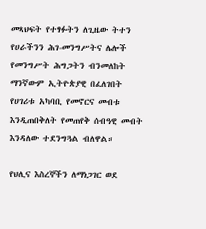መጻህፍት የተፃፉትን ለጊዜው ትተን የሀራችንን ሕገ-መንግሥትና ሌሎች የመንግሥት ሕግጋትን ብንመለከት  ማንኛውም ኢትዮጵያዊ በፈለገበት የሀገሪቱ አካባቢ የመኖርና መብቱ እንዲጠበቅለት የመጠየቅ ሰብዓዊ መብት እንዳለው ተደንግጓል ብለዋል።

የህሊና እስረኞችን ለማነጋገር ወደ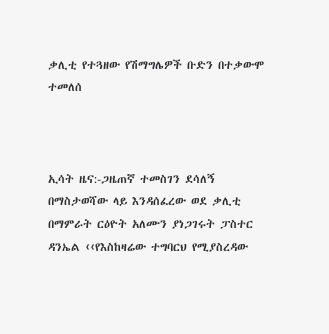ቃሊቲ የተጓዘው የሽማግሌዎች ቡድን በተቃውሞ ተመለሰ



ኢሳት ዜና:-ጋዜጠኛ ተመስገን ደሳለኝ በማስታወሻው ላይ እንዳሰፈረው ወደ ቃሊቲ በማምራት ርዕዮት አለሙን ያነጋገሩት ፓስተር ዳንኤል ‹‹የእስከዛሬው ተግባርህ የሚያስረዳው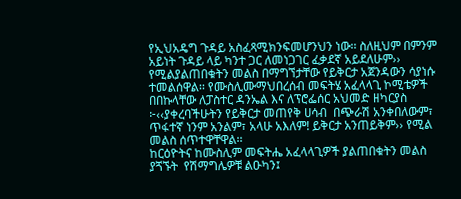የኢህአዴግ ጉዳይ አስፈጻሚክንፍመሆንህን ነው፡፡ ስለዚህም በምንም አይነት ጉዳይ ላይ ካንተ ጋር ለመነጋገር ፈቃደኛ አይደለሁም›› የሚልያልጠበቁትን መልስ በማግኘታቸው የይቅርታ አጀንዳውን ሳያነሱ ተመልሰዋል፡፡ የሙስሊሙማህበረሰብ መፍትሄ አፈላላጊ ኮሚቴዎች በበኩላቸው ለፓስተር ዳንኤል እና ለፕሮፌሰር አህመድ ዘካርያስ  ፦‹‹ያቀረባችሁትን የይቅርታ መጠየቅ ሀሳብ  በጭራሽ አንቀበለውም፣ ጥፋተኛ ነንም አንልም፣ አላሁ አእለም! ይቅርታ አንጠይቅም›› የሚል መልስ ሰጥተዋቸዋል፡፡
ከርዕዮትና ከሙስሊም መፍትሔ አፈላላጊዎች ያልጠበቁትን መልስ ያጘኙት  የሽማግሌዎቹ ልዑካን፤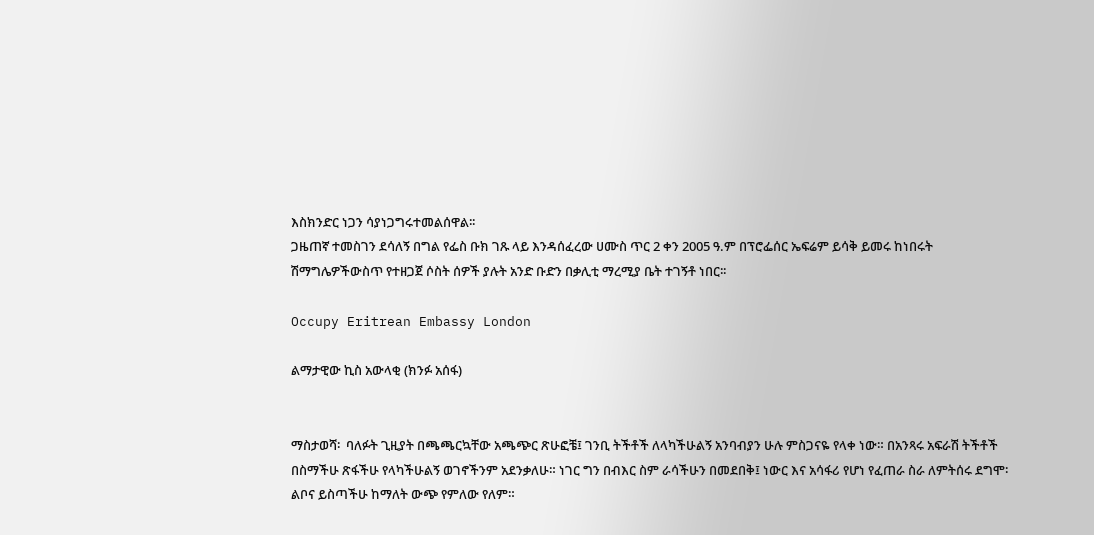እስክንድር ነጋን ሳያነጋግሩተመልሰዋል፡፡
ጋዜጠኛ ተመስገን ደሳለኝ በግል የፌስ ቡክ ገጹ ላይ እንዳሰፈረው ሀሙስ ጥር 2 ቀን 2005 ዓ.ም በፕሮፌሰር ኤፍሬም ይሳቅ ይመሩ ከነበሩት ሽማግሌዎችውስጥ የተዘጋጀ ሶስት ሰዎች ያሉት አንድ ቡድን በቃሊቲ ማረሚያ ቤት ተገኝቶ ነበር፡፡

Occupy Eritrean Embassy London

ልማታዊው ኪስ አውላቂ (ክንፉ አሰፋ)


ማስታወሻ፡  ባለፉት ጊዚያት በጫጫርኳቸው አጫጭር ጽሁፎቼ፤ ገንቢ ትችቶች ለላካችሁልኝ አንባብያን ሁሉ ምስጋናዬ የላቀ ነው። በአንጻሩ አፍራሽ ትችቶች በስማችሁ ጽፋችሁ የላካችሁልኝ ወገኖችንም አደንቃለሁ። ነገር ግን በብእር ስም ራሳችሁን በመደበቅ፤ ነውር እና አሳፋሪ የሆነ የፈጠራ ስራ ለምትሰሩ ደግሞ፡ ልቦና ይስጣችሁ ከማለት ውጭ የምለው የለም።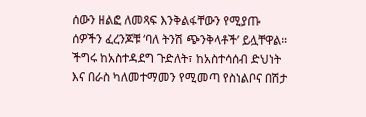ሰውን ዘልፎ ለመጻፍ እንቅልፋቸውን የሚያጡ ሰዎችን ፈረንጆቹ ‘ባለ ትንሽ ጭንቅላቶች’ ይሏቸዋል። ችግሩ ከአስተዳደግ ጉድለት፣ ከአስተሳሰብ ድህነት እና በራስ ካለመተማመን የሚመጣ የስነልቦና በሽታ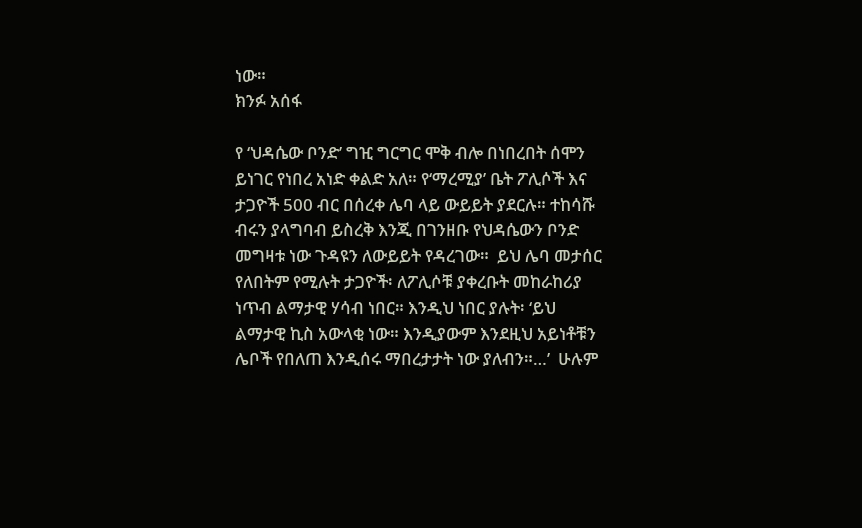ነው።
ክንፉ አሰፋ

የ ‘ህዳሴው ቦንድ’ ግዢ ግርግር ሞቅ ብሎ በነበረበት ሰሞን ይነገር የነበረ አነድ ቀልድ አለ። የ‘ማረሚያ’ ቤት ፖሊሶች እና ታጋዮች 500 ብር በሰረቀ ሌባ ላይ ውይይት ያደርሉ። ተከሳሹ ብሩን ያላግባብ ይስረቅ እንጂ በገንዘቡ የህዳሴውን ቦንድ መግዛቱ ነው ጉዳዩን ለውይይት የዳረገው።  ይህ ሌባ መታሰር የለበትም የሚሉት ታጋዮች፡ ለፖሊሶቹ ያቀረቡት መከራከሪያ ነጥብ ልማታዊ ሃሳብ ነበር። እንዲህ ነበር ያሉት፡ ‘ይህ ልማታዊ ኪስ አውላቂ ነው። እንዲያውም እንደዚህ አይነቶቹን ሌቦች የበለጠ እንዲሰሩ ማበረታታት ነው ያለብን።…’  ሁሉም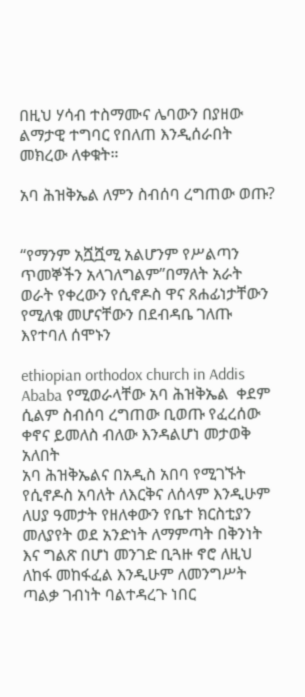በዚህ ሃሳብ ተስማሙና ሌባውን በያዘው ልማታዊ ተግባር የበለጠ እንዲሰራበት መክረው ለቀቁት።

አባ ሕዝቅኤል ለምን ስብሰባ ረግጠው ወጡ?


“የማንም አሿሿሚ አልሆንም የሥልጣን ጥመኞችን አላገለግልም”በማለት አራት ወራት የቀረውን የሲኖዶስ ዋና ጸሐፊነታቸውን የሚለቁ መሆናቸውን በደብዳቤ ገለጡ እየተባለ ሰሞኑን

ethiopian orthodox church in Addis Ababa የሚወራላቸው አባ ሕዝቅኤል  ቀደም ሲልም ስብሰባ ረግጠው ቢወጡ የፈረሰው ቀኖና ይመለስ ብለው እንዳልሆነ መታወቅ አለበት
አባ ሕዝቅኤልና በአዲስ አበባ የሚገኙት የሲኖዶስ አባለት ለእርቅና ለሰላም እንዲሁም ለሀያ ዓመታት የዘለቀውን የቤተ ክርስቲያን መለያየት ወደ አንድነት ለማምጣት በቅንነት እና ግልጽ በሆነ መንገድ ቢጓዙ ኖሮ ለዚህ ለከፋ መከፋፈል እንዲሁም ለመንግሥት ጣልቃ ገብነት ባልተዳረጉ ነበር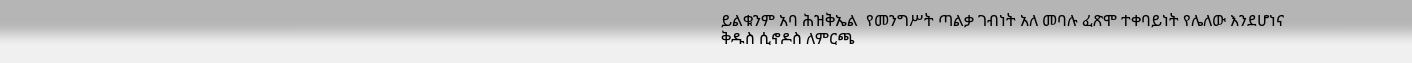ይልቁንም አባ ሕዝቅኤል  የመንግሥት ጣልቃ ገብነት አለ መባሉ ፈጽሞ ተቀባይነት የሌለው እንደሆነና ቅዱስ ሲኖዶስ ለምርጫ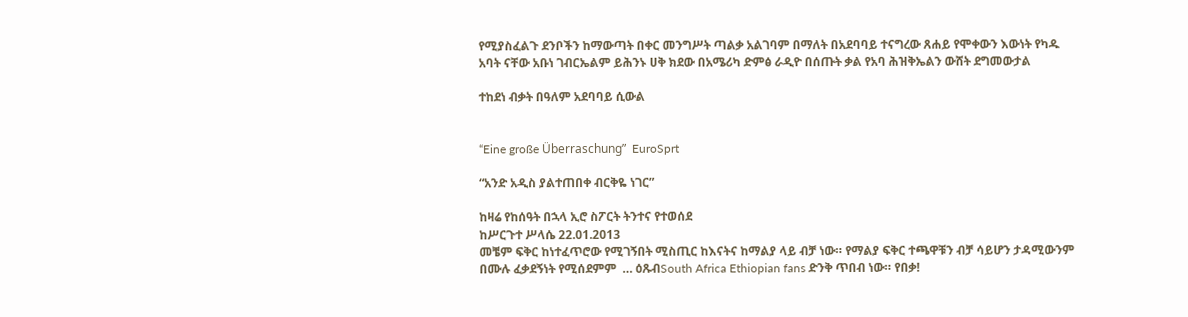የሚያስፈልጉ ደንቦችን ከማውጣት በቀር መንግሥት ጣልቃ አልገባም በማለት በአደባባይ ተናግረው ጸሐይ የሞቀውን እውነት የካዱ አባት ናቸው አቡነ ገብርኤልም ይሕንኑ ሀቅ ክደው በአሜሪካ ድምፅ ራዲዮ በሰጡት ቃል የአባ ሕዝቅኤልን ውሸት ደግመውታል

ተከደነ ብቃት በዓለም አደባባይ ሲውል


“Eine große Überraschung”  EuroSprt

“አንድ አዲስ ያልተጠበቀ ብርቅዬ ነገር”

ከዛሬ የከሰዓት በኋላ ኢሮ ስፖርት ትንተና የተወሰደ
ከሥርጉተ ሥላሴ 22.01.2013
መቼም ፍቅር ከነተፈጥሮው የሚገኝበት ሚስጢር ከእናትና ከማልያ ላይ ብቻ ነው። የማልያ ፍቅር ተጫዋቹን ብቻ ሳይሆን ታዳሚውንም በሙሉ ፈቃደኝነት የሚሰደምም  … ዕጹብSouth Africa Ethiopian fans ድንቅ ጥበብ ነው። የበቃ!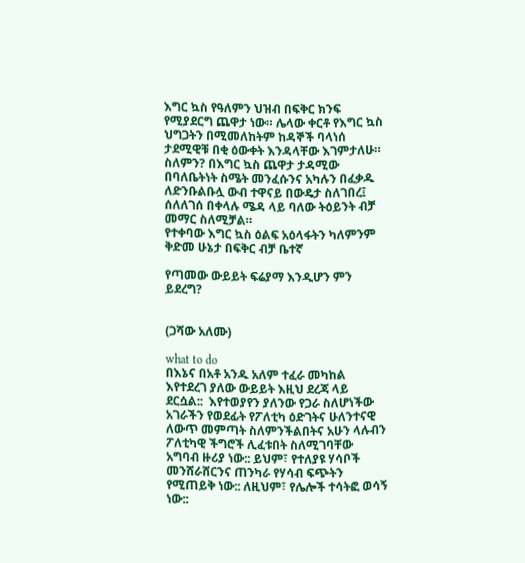እግር ኳስ የዓለምን ህዝብ በፍቅር ክንፍ የሚያደርግ ጨዋታ ነው። ሌላው ቀርቶ የእግር ኳስ ህግጋትን በሚመለከትም ከዳኞች ባላነሰ ታደሚዊቹ በቂ ዕውቀት እንዳላቸው እገምታለሁ። ስለምን? በእግር ኳስ ጨዋታ ታዳሚው በባለቤትነት ስሜት መንፈሱንና አካሉን በፈቃዱ ለድንቡልቡሏ ውብ ተዋናይ በውዴታ ስለገበረ፤ ሰለለገሰ በቀላሉ ሜዳ ላይ ባለው ትዕይንት ብቻ መማር ስለሚቻል።
የተቀባው እግር ኳስ ዕልፍ አዕላፋትን ካለምንም ቅድመ ሁኔታ በፍቅር ብቻ ቤተኛ

የጣመው ውይይት ፍሬያማ እንዲሆን ምን ይደረግ?


(ጋሻው አለሙ)

what to do
በእኔና በአቶ አንዱ አለም ተፈራ መካከል እየተደረገ ያለው ውይይት እዚህ ደረጃ ላይ ደርሷል::  እየተወያየን ያለንው የጋራ ስለሆነችው አገራችን የወደፊት የፖለቲካ ዕድገትና ሁለንተናዊ ለውጥ መምጣት ስለምንችልበትና አሁን ላሉብን ፖለቲካዊ ችግሮች ሊፈቱበት ስለሚገባቸው አግባብ ዙሪያ ነው:: ይህም፣ የተለያዩ ሃሳቦች መንሸራሸርንና ጠንካራ የሃሳብ ፍጭትን የሚጠይቅ ነው:: ለዚህም፣ የሌሎች ተሳትፎ ወሳኝ ነው::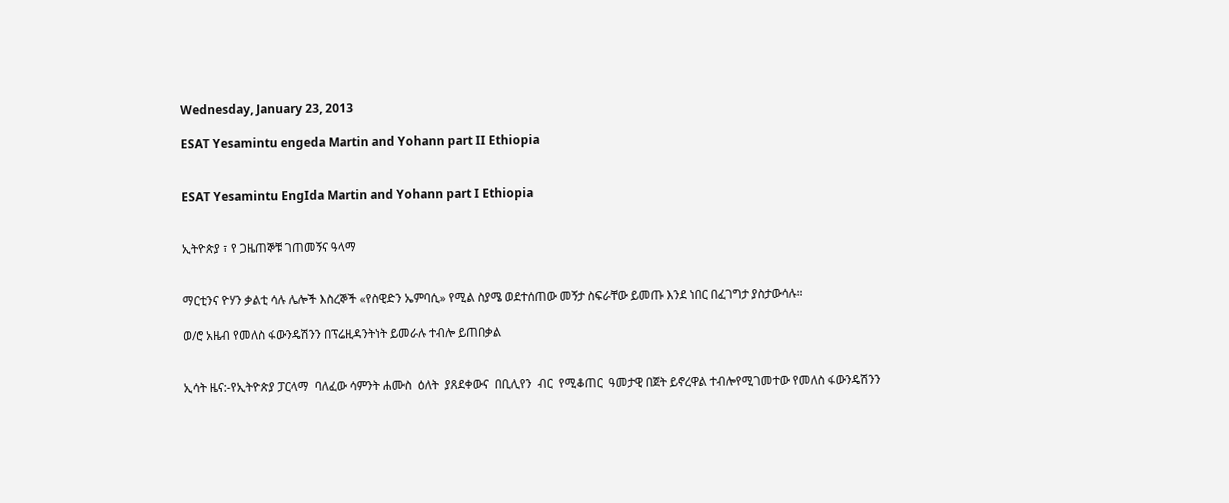Wednesday, January 23, 2013

ESAT Yesamintu engeda Martin and Yohann part II Ethiopia


ESAT Yesamintu EngIda Martin and Yohann part I Ethiopia


ኢትዮጵያ ፣ የ ጋዜጠኞቹ ገጠመኝና ዓላማ


ማርቲንና ዮሃን ቃልቲ ሳሉ ሌሎች እስረኞች «የስዊድን ኤምባሲ» የሚል ስያሜ ወደተሰጠው መኝታ ስፍራቸው ይመጡ እንደ ነበር በፈገግታ ያስታውሳሉ።

ወ/ሮ አዜብ የመለስ ፋውንዴሽንን በፕሬዚዳንትነት ይመራሉ ተብሎ ይጠበቃል


ኢሳት ዜና:-የኢትዮጵያ ፓርላማ  ባለፈው ሳምንት ሐሙስ  ዕለት  ያጸደቀውና  በቢሊየን  ብር  የሚቆጠር  ዓመታዊ በጀት ይኖረዋል ተብሎየሚገመተው የመለስ ፋውንዴሽንን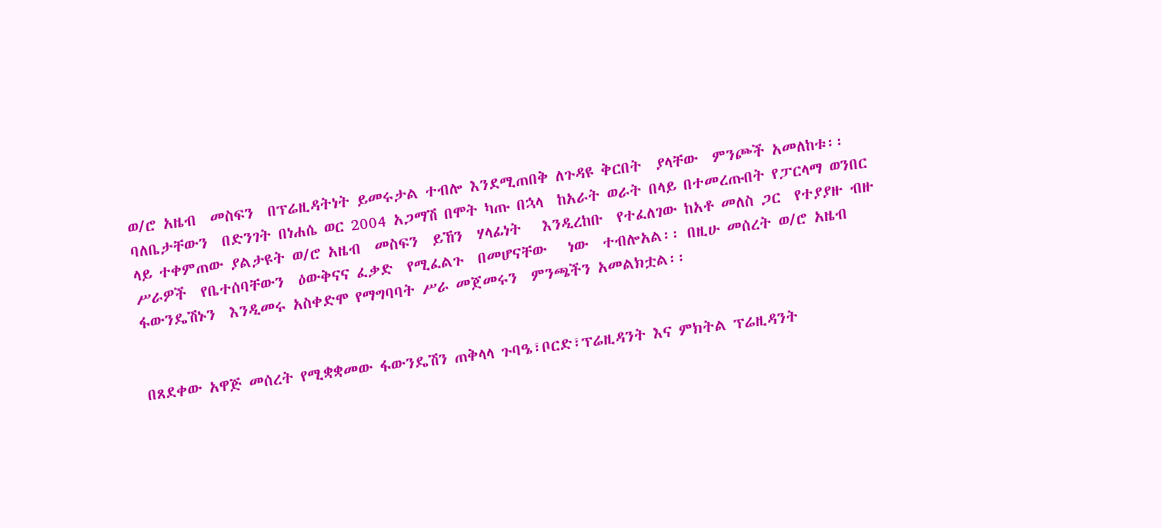ወ/ሮ አዜብ  መስፍን  በፕሬዚዳትነት ይመሩታል ተብሎ እንደሚጠበቅ ለጉዳዩ ቅርበት  ያላቸው  ምንጮች አመለከቱ፡፡ ባለቤታቸውን  በድንገት በነሐሴ ወር 2004 አጋማሽ በሞት ካጡ በኋላ  ከአራት ወራት በላይ በተመረጡበት የፓርላማ ወንበር ላይ ተቀምጠው ያልታዩት ወ/ሮ አዜብ  መስፍን  ይኸን  ሃላፊነት   እንዲረከቡ  የተፈለገው ከአቶ መለስ ጋር  የተያያዙ ብዙ ሥራዎች  የቤተሰባቸውን  ዕውቅናና ፈቃድ  የሚፈልጉ  በመሆናቸው   ነው  ተብሎአል፡፡ በዚሁ መሰረት ወ/ሮ አዜብ  ፋውንዴሽኑን  እንዲመሩ አስቀድሞ የማግባባት ሥራ መጀመሩን  ምንጫችን አመልክቷል፡፡


በጸደቀው አዋጅ መሰረት የሚቋቋመው ፋውንዴሽን ጠቅላላ ጉባዔ፣ቦርድ፣ፕሬዚዳንት እና ምክትል ፕሬዚዳንት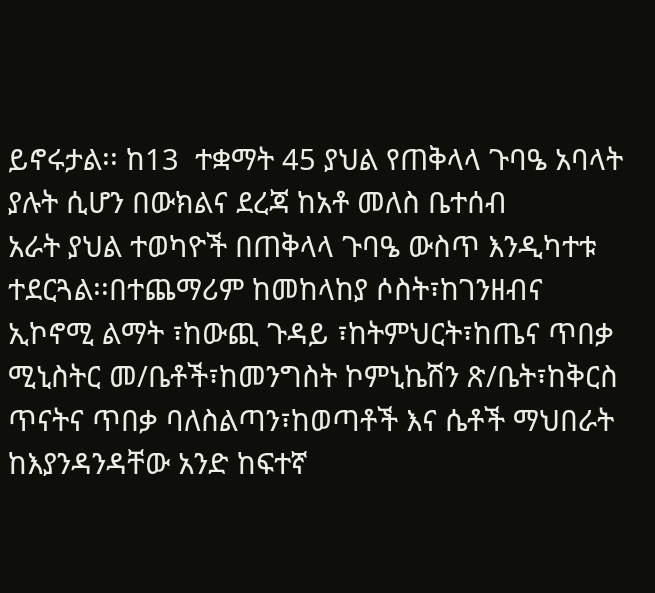ይኖሩታል፡፡ ከ13  ተቋማት 45 ያህል የጠቅላላ ጉባዔ አባላት ያሉት ሲሆን በውክልና ደረጃ ከአቶ መለስ ቤተሰብ
አራት ያህል ተወካዮች በጠቅላላ ጉባዔ ውስጥ እንዲካተቱ ተደርጓል፡፡በተጨማሪም ከመከላከያ ሶስት፣ከገንዘብና
ኢኮኖሚ ልማት ፣ከውጪ ጉዳይ ፣ከትምህርት፣ከጤና ጥበቃ ሚኒስትር መ/ቤቶች፣ከመንግስት ኮምኒኬሽን ጽ/ቤት፣ከቅርስ
ጥናትና ጥበቃ ባለስልጣን፣ከወጣቶች እና ሴቶች ማህበራት  ከእያንዳንዳቸው አንድ ከፍተኛ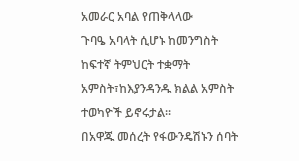አመራር አባል የጠቅላላው
ጉባዔ አባላት ሲሆኑ ከመንግስት ከፍተኛ ትምህርት ተቋማት አምስት፣ከእያንዳንዱ ክልል አምስት ተወካዮች ይኖሩታል፡፡
በአዋጁ መሰረት የፋውንዴሽኑን ሰባት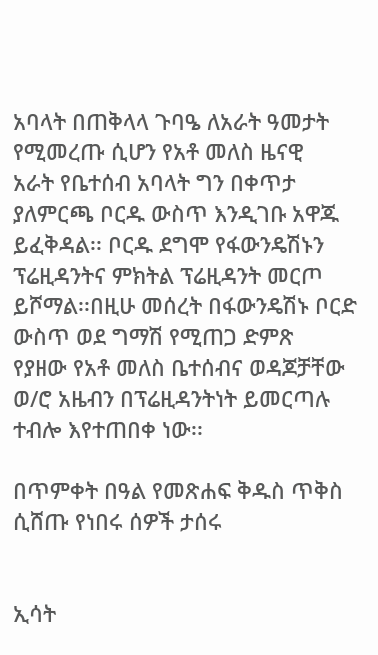አባላት በጠቅላላ ጉባዔ ለአራት ዓመታት  የሚመረጡ ሲሆን የአቶ መለስ ዜናዊ
አራት የቤተሰብ አባላት ግን በቀጥታ ያለምርጫ ቦርዱ ውስጥ እንዲገቡ አዋጁ ይፈቅዳል፡፡ ቦርዱ ደግሞ የፋውንዴሽኑን
ፕሬዚዳንትና ምክትል ፕሬዚዳንት መርጦ ይሾማል፡፡በዚሁ መሰረት በፋውንዴሽኑ ቦርድ ውስጥ ወደ ግማሽ የሚጠጋ ድምጽ
የያዘው የአቶ መለስ ቤተሰብና ወዳጆቻቸው ወ/ሮ አዜብን በፕሬዚዳንትነት ይመርጣሉ ተብሎ እየተጠበቀ ነው፡፡

በጥምቀት በዓል የመጽሐፍ ቅዱስ ጥቅስ ሲሸጡ የነበሩ ሰዎች ታሰሩ


ኢሳት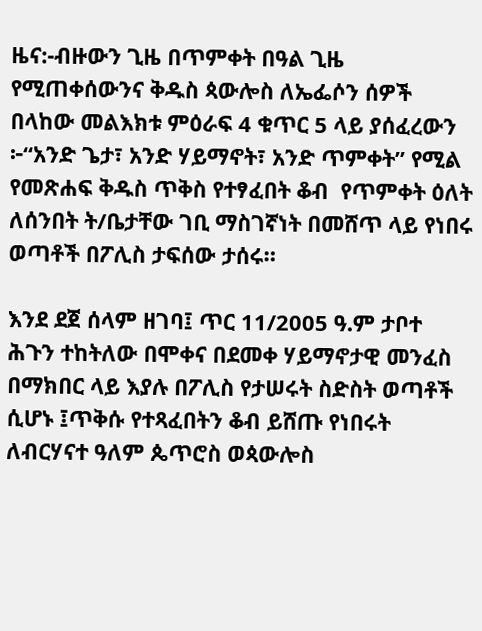ዜና:-ብዙውን ጊዜ በጥምቀት በዓል ጊዜ የሚጠቀሰውንና ቅዱስ ጳውሎስ ለኤፌሶን ሰዎች በላከው መልእክቱ ምዕራፍ 4 ቁጥር 5 ላይ ያሰፈረውን ፦“አንድ ጌታ፣ አንድ ሃይማኖት፣ አንድ ጥምቀት” የሚል  የመጽሐፍ ቅዱስ ጥቅስ የተፃፈበት ቆብ  የጥምቀት ዕለት ለሰንበት ት/ቤታቸው ገቢ ማስገኛነት በመሸጥ ላይ የነበሩ ወጣቶች በፖሊስ ታፍሰው ታሰሩ።

እንደ ደጀ ሰላም ዘገባ፤ ጥር 11/2005 ዓ.ም ታቦተ ሕጉን ተከትለው በሞቀና በደመቀ ሃይማኖታዊ መንፈስ በማክበር ላይ እያሉ በፖሊስ የታሠሩት ስድስት ወጣቶች ሲሆኑ ፤ጥቅሱ የተጻፈበትን ቆብ ይሸጡ የነበሩት  ለብርሃናተ ዓለም ጴጥሮስ ወጳውሎስ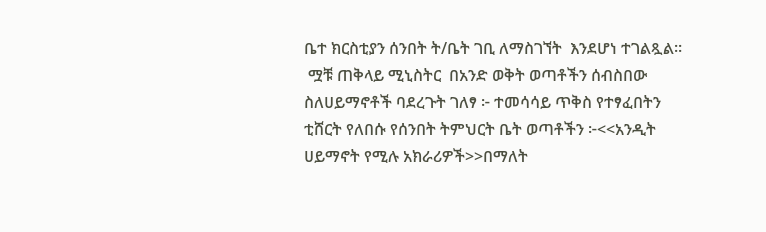ቤተ ክርስቲያን ሰንበት ት/ቤት ገቢ ለማስገኘት  እንደሆነ ተገልጿል።
 ሟቹ ጠቅላይ ሚኒስትር  በአንድ ወቅት ወጣቶችን ሰብስበው ስለሀይማኖቶች ባደረጉት ገለፃ ፦ ተመሳሳይ ጥቅስ የተፃፈበትን ቲሸርት የለበሱ የሰንበት ትምህርት ቤት ወጣቶችን ፦<<አንዲት ሀይማኖት የሚሉ አክራሪዎች>>በማለት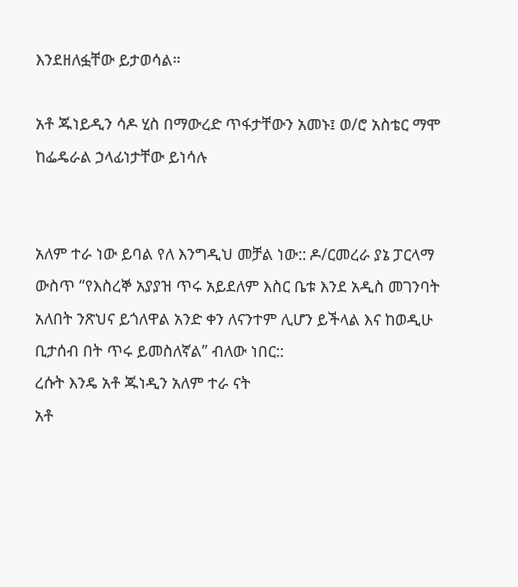እንደዘለፏቸው ይታወሳል።

አቶ ጁነይዲን ሳዶ ሂስ በማውረድ ጥፋታቸውን አመኑ፤ ወ/ሮ አስቴር ማሞ ከፌዴራል ኃላፊነታቸው ይነሳሉ


አለም ተራ ነው ይባል የለ እንግዲህ መቻል ነው:: ዶ/ርመረራ ያኔ ፓርላማ ውስጥ “የእስረኞ አያያዝ ጥሩ አይደለም እስር ቤቱ እንደ አዲስ መገንባት አለበት ንጽህና ይጎለዋል አንድ ቀን ለናንተም ሊሆን ይችላል እና ከወዲሁ ቢታሰብ በት ጥሩ ይመስለኛል” ብለው ነበር::
ረሱት እንዴ አቶ ጁነዲን አለም ተራ ናት
አቶ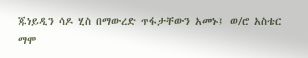ጁነይዲን ሳዶ ሂስ በማውረድ ጥፋታቸውን አመኑ፤ ወ/ሮ አስቴር ማሞ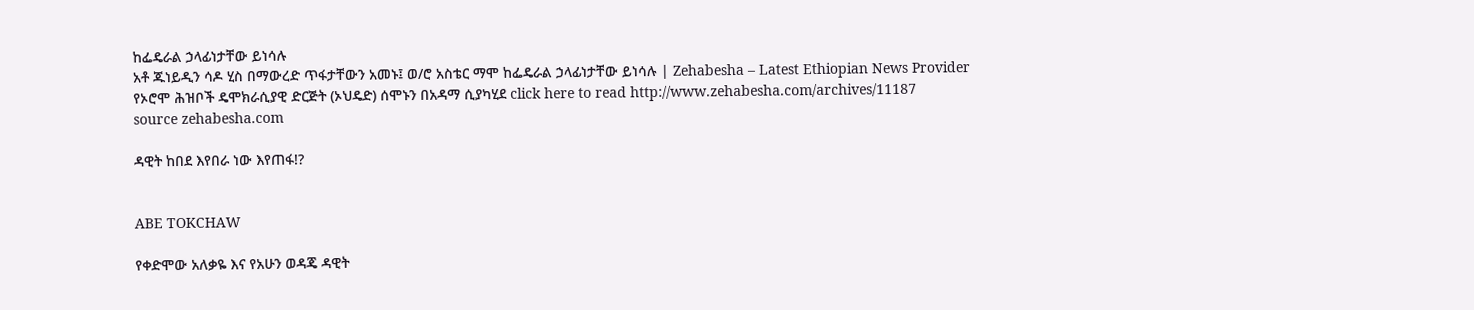ከፌዴራል ኃላፊነታቸው ይነሳሉ
አቶ ጁነይዲን ሳዶ ሂስ በማውረድ ጥፋታቸውን አመኑ፤ ወ/ሮ አስቴር ማሞ ከፌዴራል ኃላፊነታቸው ይነሳሉ | Zehabesha – Latest Ethiopian News Provider
የኦሮሞ ሕዝቦች ዴሞክራሲያዊ ድርጅት (ኦህዴድ) ሰሞኑን በአዳማ ሲያካሂደ click here to read http://www.zehabesha.com/archives/11187
source zehabesha.com

ዳዊት ከበደ እየበራ ነው እየጠፋ!?


ABE TOKCHAW

የቀድሞው አለቃዬ እና የአሁን ወዳጄ ዳዊት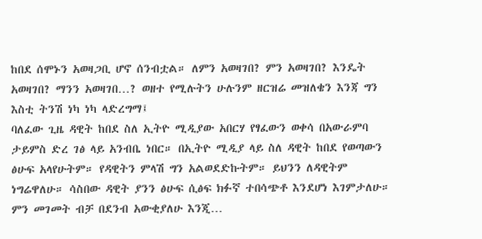ከበደ ሰሞኑን አወዛጋቢ ሆኖ ሰንብቷል። ለምን አወዛገበ? ምን አወዛገበ? እንዴት አወዛገበ? ማንን አወዛገበ…? ወዘተ የሚሉትን ሁሉንም ዘርዝሬ መዝለቄን እንጃ ግን እስቲ ትንሽ ነካ ነካ ላድረግማ፤
ባለፈው ጊዜ ዳዊት ከበደ ስለ ኢትዮ ሚዲያው አበርሃ የፃፈውን ወቀሳ በአውራምባ ታይምስ ድረ ገፅ ላይ አንብቤ ነበር። በኢትዮ ሚዲያ ላይ ስለ ዳዊት ከበደ የወጣውን ፅሁፍ አላየሁትም። የዳዊትን ምላሽ ግን አልወደድኩትም። ይህንን ለዳዊትም ነግሬዋለሁ። ሳስበው ዳዊት ያንን ፅሁፍ ሲፅፍ ክፉኛ ተበሳጭቶ እንደሆነ እገምታለሁ። ምን መገመት ብቻ በደንብ አውቂያለሁ እንጂ…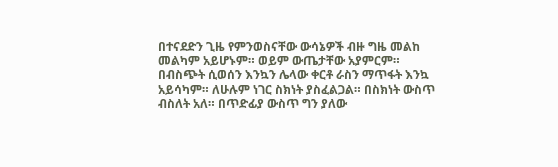በተናደድን ጊዜ የምንወስናቸው ውሳኔዎች ብዙ ግዜ መልከ መልካም አይሆኑም። ወይም ውጤታቸው አያምርም። በብስጭት ሲወሰን እንኳን ሌላው ቀርቶ ራስን ማጥፋት እንኳ አይሳካም። ለሁሉም ነገር ስክነት ያስፈልጋል። በስክነት ውስጥ ብስለት አለ። በጥድፊያ ውስጥ ግን ያለው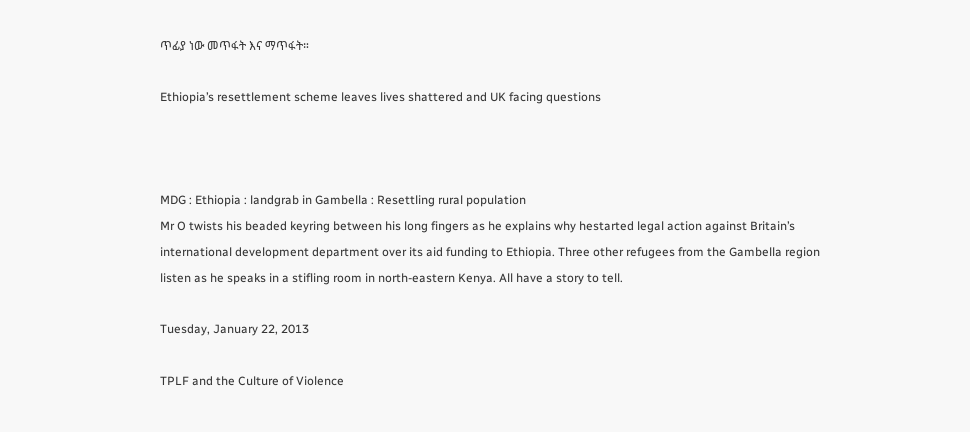ጥፊያ ነው መጥፋት እና ማጥፋት።

Ethiopia’s resettlement scheme leaves lives shattered and UK facing questions



MDG : Ethiopia : landgrab in Gambella : Resettling rural population
Mr O twists his beaded keyring between his long fingers as he explains why hestarted legal action against Britain’s international development department over its aid funding to Ethiopia. Three other refugees from the Gambella region listen as he speaks in a stifling room in north-eastern Kenya. All have a story to tell.

Tuesday, January 22, 2013

TPLF and the Culture of Violence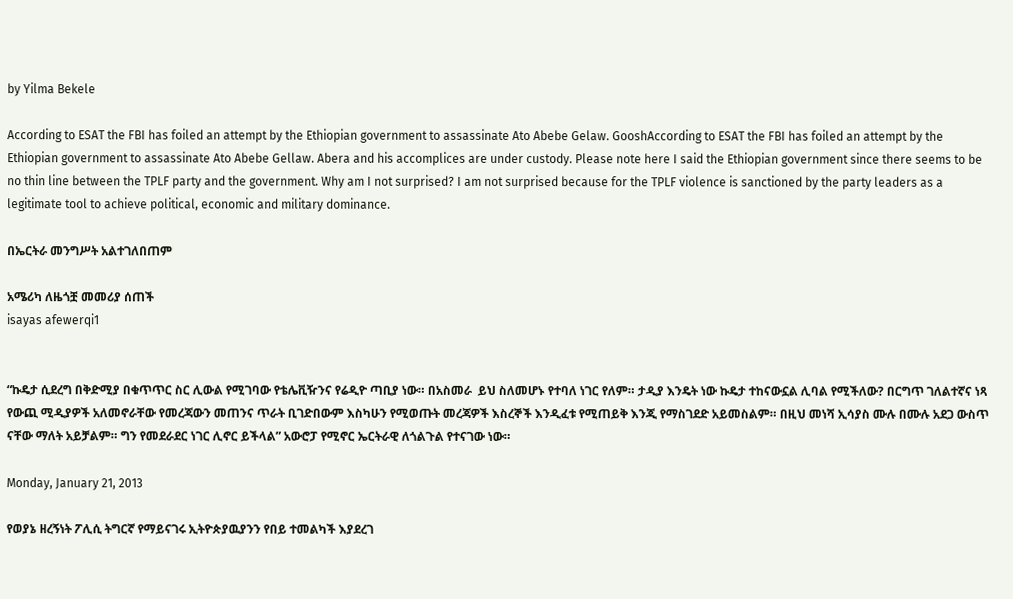by Yilma Bekele

According to ESAT the FBI has foiled an attempt by the Ethiopian government to assassinate Ato Abebe Gelaw. GooshAccording to ESAT the FBI has foiled an attempt by the Ethiopian government to assassinate Ato Abebe Gellaw. Abera and his accomplices are under custody. Please note here I said the Ethiopian government since there seems to be no thin line between the TPLF party and the government. Why am I not surprised? I am not surprised because for the TPLF violence is sanctioned by the party leaders as a legitimate tool to achieve political, economic and military dominance.

በኤርትራ መንግሥት አልተገለበጠም

አሜሪካ ለዜጎቿ መመሪያ ሰጠች
isayas afewerqi1


“ኩዴታ ሲደረግ በቅድሚያ በቁጥጥር ስር ሊውል የሚገባው የቴሌቪዥንና የሬዲዮ ጣቢያ ነው። በአስመራ  ይህ ስለመሆኑ የተባለ ነገር የለም። ታዲያ እንዴት ነው ኩዴታ ተከናውኗል ሊባል የሚችለው? በርግጥ ገለልተኛና ነጻ የውጪ ሚዲያዎች አለመኖራቸው የመረጃውን መጠንና ጥራት ቢገድበውም እስካሁን የሚወጡት መረጃዎች እስረኞች እንዲፈቱ የሚጠይቅ እንጂ የማስገደድ አይመስልም። በዚህ መነሻ ኢሳያስ ሙሉ በሙሉ አደጋ ውስጥ ናቸው ማለት አይቻልም። ግን የመደራደር ነገር ሊኖር ይችላል” አውሮፓ የሚኖር ኤርትራዊ ለጎልጉል የተናገው ነው።

Monday, January 21, 2013

የወያኔ ዘረኝነት ፖሊሲ ትግርኛ የማይናገሩ ኢትዮጵያዉያንን የበይ ተመልካች እያደረገ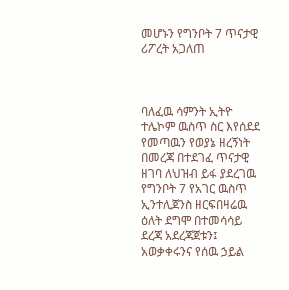መሆኑን የግንቦት 7 ጥናታዊ ሪፖረት አጋለጠ



ባለፈዉ ሳምንት ኢትዮ ተሌኮም ዉስጥ ስር እየሰደደ የመጣዉን የወያኔ ዘረኝነት በመረጃ በተደገፈ ጥናታዊ ዘገባ ለህዝብ ይፋ ያደረገዉ የግንቦት 7 የአገር ዉስጥ ኢንተሊጀንስ ዘርፍበዛሬዉ ዕለት ደግሞ በተመሳሳይ ደረጃ አደረጃጀቱን፤ አወቃቀሩንና የሰዉ ኃይል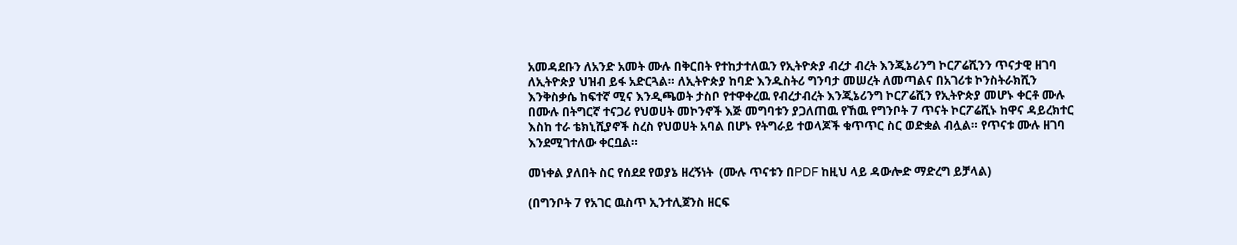አመዳደቡን ለአንድ አመት ሙሉ በቅርበት የተከታተለዉን የኢትዮጵያ ብረታ ብረት እንጂኔሪንግ ኮርፖሬሺንን ጥናታዊ ዘገባ ለኢትዮጵያ ህዝብ ይፋ አድርጓል። ለኢትዮጵያ ከባድ እንዱስትሪ ግንባታ መሠረት ለመጣልና በአገሪቱ ኮንስትራክሺን እንቅስቃሴ ከፍተኛ ሚና እንዲጫወት ታስቦ የተዋቀረዉ የብረታብረት እንጂኔሪንግ ኮርፖሬሺን የኢትዮጵያ መሆኑ ቀርቶ ሙሉ በሙሉ በትግርኛ ተናጋሪ የህወሀት መኮንኖች እጅ መግባቱን ያጋለጠዉ የኸዉ የግንቦት 7 ጥናት ኮርፖሬሺኑ ከዋና ዳይረክተር እስከ ተራ ቴክኒሺያኖች ስረስ የህወሀት አባል በሆኑ የትግራይ ተወላጆች ቁጥጥር ስር ወድቋል ብሏል። የጥናቱ ሙሉ ዘገባ እንደሚገተለው ቀርቧል።

መነቀል ያለበት ስር የሰደደ የወያኔ ዘረኝነት  (ሙሉ ጥናቱን በPDF ከዚህ ላይ ዳውሎድ ማድረግ ይቻላል)

(በግንቦት 7 የአገር ዉስጥ ኢንተሊጀንስ ዘርፍ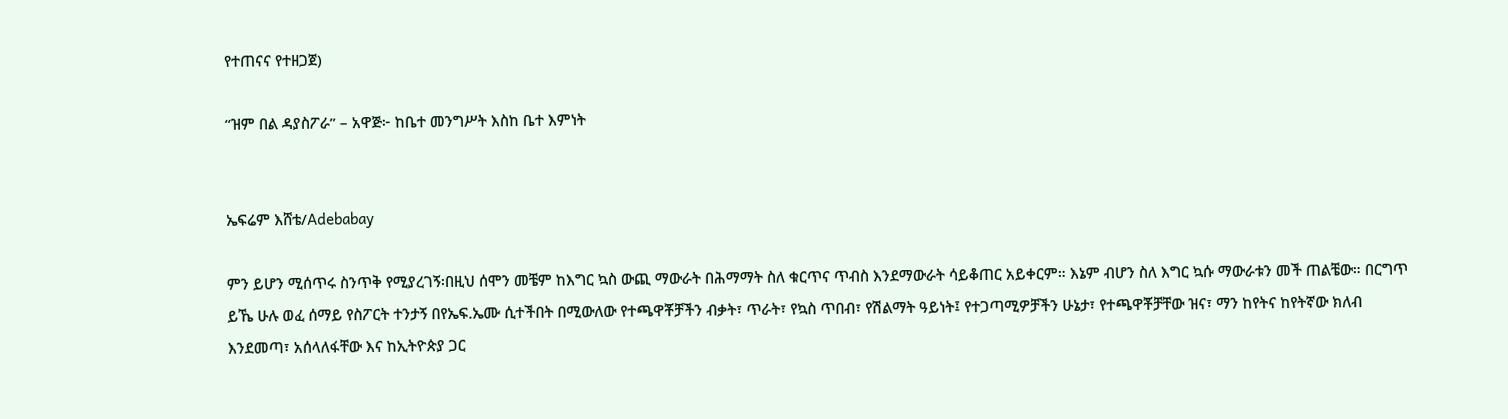የተጠናና የተዘጋጀ)

“ዝም በል ዳያስፖራ” – አዋጅ፦ ከቤተ መንግሥት እስከ ቤተ እምነት


ኤፍሬም እሸቴ/Adebabay

ምን ይሆን ሚሰጥሩ ስንጥቅ የሚያረገኝ፡በዚህ ሰሞን መቼም ከእግር ኳስ ውጪ ማውራት በሕማማት ስለ ቁርጥና ጥብስ እንደማውራት ሳይቆጠር አይቀርም። እኔም ብሆን ስለ እግር ኳሱ ማውራቱን መች ጠልቼው። በርግጥ ይኼ ሁሉ ወፈ ሰማይ የስፖርት ተንታኝ በየኤፍ.ኤሙ ሲተችበት በሚውለው የተጫዋቾቻችን ብቃት፣ ጥራት፣ የኳስ ጥበብ፣ የሽልማት ዓይነት፤ የተጋጣሚዎቻችን ሁኔታ፣ የተጫዋቾቻቸው ዝና፣ ማን ከየትና ከየትኛው ክለብ እንደመጣ፣ አሰላለፋቸው እና ከኢትዮጵያ ጋር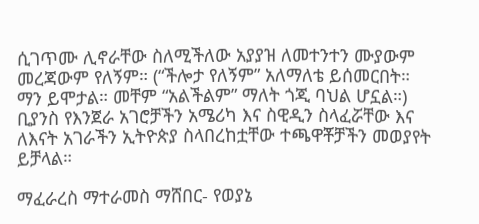ሲገጥሙ ሊኖራቸው ስለሚችለው አያያዝ ለመተንተን ሙያውም መረጃውም የለኝም። (“ችሎታ የለኝም” አለማለቴ ይሰመርበት። ማን ይሞታል። መቸም “አልችልም” ማለት ጎጂ ባህል ሆኗል።) ቢያንስ የእንጀራ አገሮቻችን አሜሪካ እና ስዊዲን ስላፈሯቸው እና ለእናት አገራችን ኢትዮጵያ ስላበረከቷቸው ተጫዋቾቻችን መወያየት ይቻላል።

ማፈራረስ ማተራመስ ማሸበር- የወያኔ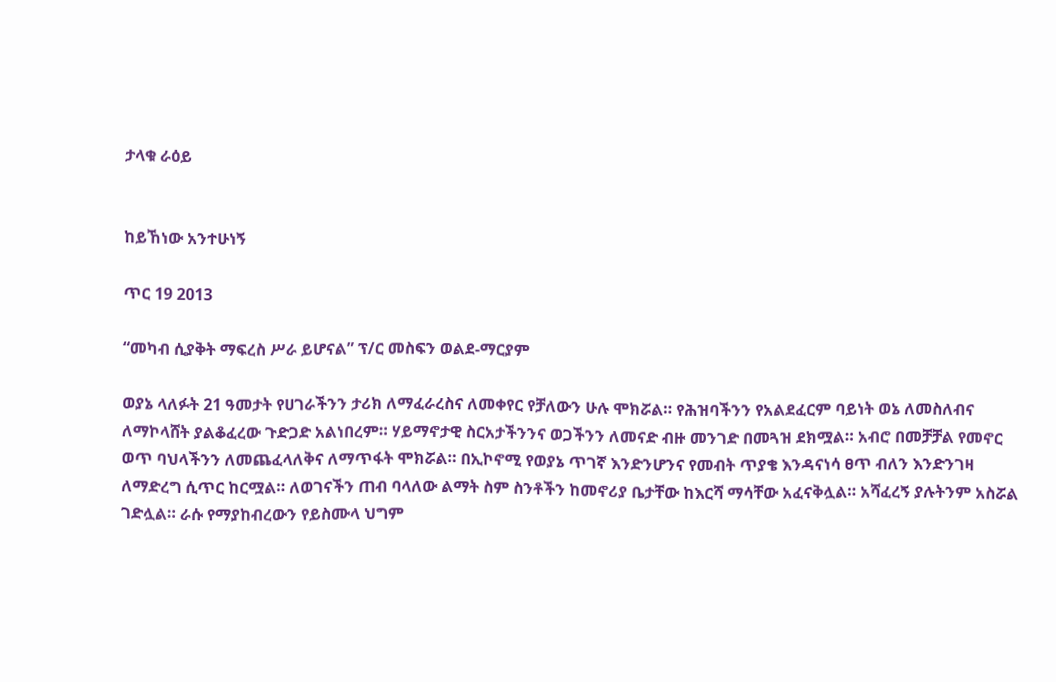ታላቁ ራዕይ


ከይኸነው አንተሁነኝ

ጥር 19 2013

“መካብ ሲያቅት ማፍረስ ሥራ ይሆናል” ፕ/ር መስፍን ወልደ-ማርያም

ወያኔ ላለፉት 21 ዓመታት የሀገራችንን ታሪክ ለማፈራረስና ለመቀየር የቻለውን ሁሉ ሞክሯል። የሕዝባችንን የአልደፈርም ባይነት ወኔ ለመስለብና ለማኮላሸት ያልቆፈረው ጉድጋድ አልነበረም። ሃይማኖታዊ ስርአታችንንና ወጋችንን ለመናድ ብዙ መንገድ በመጓዝ ደክሟል። አብሮ በመቻቻል የመኖር ወጥ ባህላችንን ለመጨፈላለቅና ለማጥፋት ሞክሯል። በኢኮኖሚ የወያኔ ጥገኛ እንድንሆንና የመብት ጥያቄ እንዳናነሳ ፀጥ ብለን እንድንገዛ ለማድረግ ሲጥር ከርሟል። ለወገናችን ጠብ ባላለው ልማት ስም ስንቶችን ከመኖሪያ ቤታቸው ከእርሻ ማሳቸው አፈናቅሏል። አሻፈረኝ ያሉትንም አስሯል ገድሏል። ራሱ የማያከብረውን የይስሙላ ህግም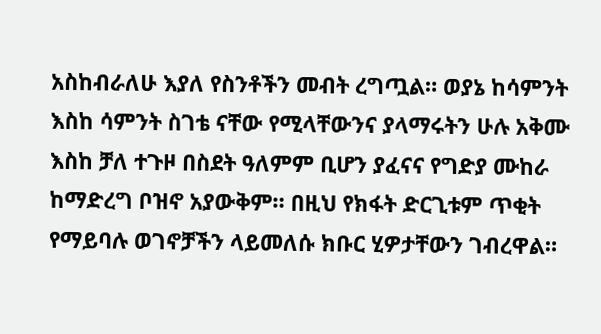አስከብራለሁ እያለ የስንቶችን መብት ረግጧል። ወያኔ ከሳምንት እስከ ሳምንት ስገቴ ናቸው የሚላቸውንና ያላማሩትን ሁሉ አቅሙ እስከ ቻለ ተጉዞ በስደት ዓለምም ቢሆን ያፈናና የግድያ ሙከራ ከማድረግ ቦዝኖ አያውቅም። በዚህ የክፋት ድርጊቱም ጥቂት የማይባሉ ወገኖቻችን ላይመለሱ ክቡር ሂዎታቸውን ገብረዋል።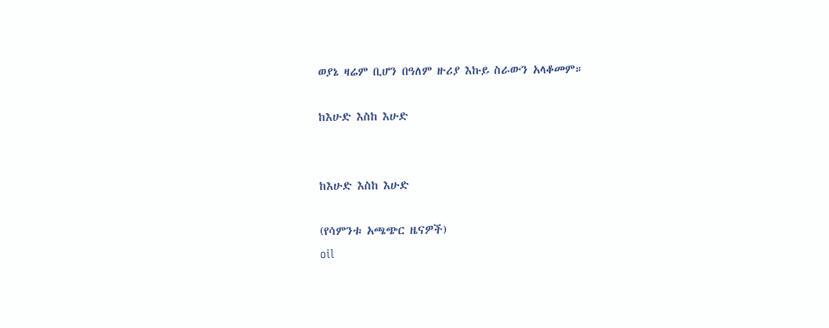ወያኔ ዛሬም ቢሆን በዓለም ዙሪያ እኩይ ስራውን አላቆመም።

ከእሁድ እስከ እሁድ


ከእሁድ እስከ እሁድ

(የሳምንቱ አጫጭር ዜናዎች)
oil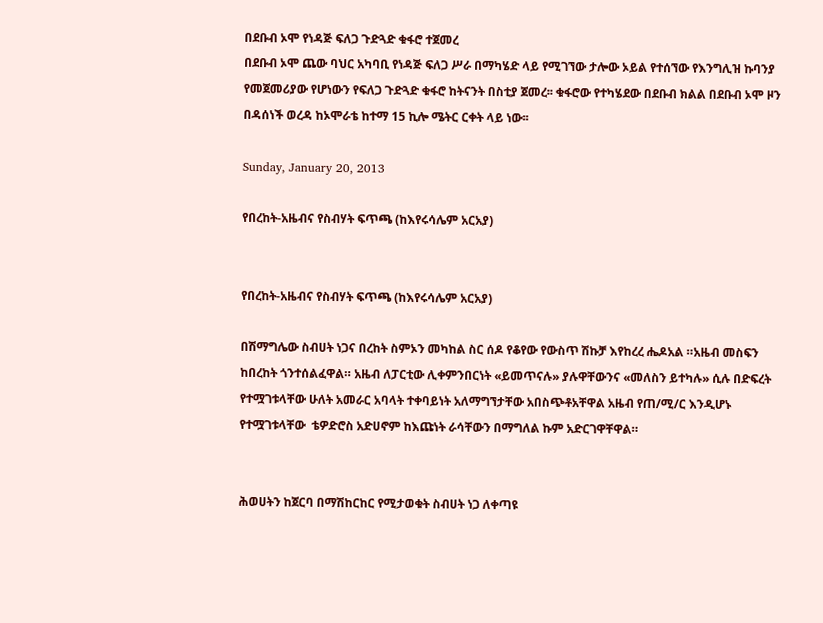በደቡብ ኦሞ የነዳጅ ፍለጋ ጉድጓድ ቁፋሮ ተጀመረ
በደቡብ ኦሞ ጨው ባህር አካባቢ የነዳጅ ፍለጋ ሥራ በማካሄድ ላይ የሚገኘው ታሎው ኦይል የተሰኘው የእንግሊዝ ኩባንያ የመጀመሪያው የሆነውን የፍለጋ ጉድጓድ ቁፋሮ ከትናንት በስቲያ ጀመረ፡፡ ቁፋሮው የተካሄደው በደቡብ ክልል በደቡብ ኦሞ ዞን በዳሰነች ወረዳ ከኦሞራቴ ከተማ 15 ኪሎ ሜትር ርቀት ላይ ነው፡፡

Sunday, January 20, 2013

የበረከት-አዜብና የስብሃት ፍጥጫ (ከእየሩሳሌም አርአያ)


የበረከት-አዜብና የስብሃት ፍጥጫ (ከእየሩሳሌም አርአያ)

በሽማግሌው ስብሀት ነጋና በረከት ስምኦን መካከል ስር ሰዶ የቆየው የውስጥ ሽኩቻ እየከረረ ሔዶአል ።አዜብ መስፍን ከበረከት ጎንተሰልፈዋል። አዜብ ለፓርቲው ሊቀምንበርነት «ይመጥናሉ» ያሉዋቸውንና «መለስን ይተካሉ» ሲሉ በድፍረት የተሟገቱላቸው ሁለት አመራር አባላት ተቀባይነት አለማግኘታቸው አበስጭቶአቸዋል አዜብ የጠ/ሚ/ር እንዲሆኑ የተሟገቱላቸው  ቴዎድሮስ አድሀኖም ከእጩነት ራሳቸውን በማግለል ኩም አድርገዋቸዋል።


ሕወሀትን ከጀርባ በማሽከርከር የሚታወቁት ስብሀት ነጋ ለቀጣዩ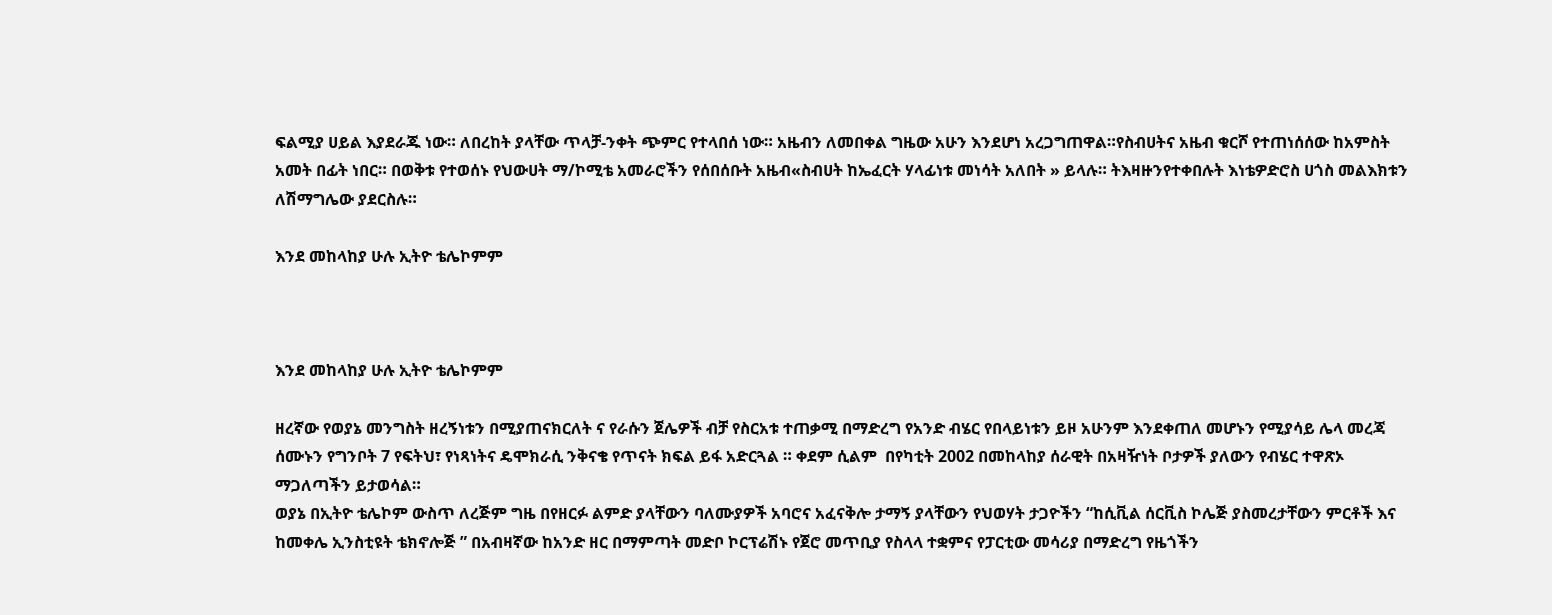ፍልሚያ ሀይል እያደራጁ ነው። ለበረከት ያላቸው ጥላቻ-ንቀት ጭምር የተላበሰ ነው። አዜብን ለመበቀል ግዜው አሁን እንደሆነ አረጋግጠዋል።የስብሀትና አዜብ ቁርሾ የተጠነሰሰው ከአምስት አመት በፊት ነበር። በወቅቱ የተወሰኑ የህውሀት ማ/ኮሚቴ አመራሮችን የሰበሰቡት አዜብ«ስብሀት ከኤፈርት ሃላፊነቱ መነሳት አለበት » ይላሉ። ትእዛዙንየተቀበሉት እነቴዎድሮስ ሀጎስ መልእክቱን ለሽማግሌው ያደርስሉ።

እንደ መከላከያ ሁሉ ኢትዮ ቴሌኮምም



እንደ መከላከያ ሁሉ ኢትዮ ቴሌኮምም

ዘረኛው የወያኔ መንግስት ዘረኝነቱን በሚያጠናክርለት ና የራሱን ጀሌዎች ብቻ የስርአቱ ተጠቃሚ በማድረግ የአንድ ብሄር የበላይነቱን ይዞ አሁንም እንደቀጠለ መሆኑን የሚያሳይ ሌላ መረጃ ሰሙኑን የግንቦት 7 የፍትህ፣ የነጻነትና ዴሞክራሲ ንቅናቄ የጥናት ክፍል ይፋ አድርጓል ። ቀደም ሲልም  በየካቲት 2002 በመከላከያ ሰራዊት በአዛዥነት ቦታዎች ያለውን የብሄር ተዋጽኦ ማጋለጣችን ይታወሳል።
ወያኔ በኢትዮ ቴሌኮም ውስጥ ለረጅም ግዜ በየዘርፉ ልምድ ያላቸውን ባለሙያዎች አባሮና አፈናቅሎ ታማኝ ያላቸውን የህወሃት ታጋዮችን “ከሲቪል ሰርቪስ ኮሌጅ ያስመረታቸውን ምርቶች እና ከመቀሌ ኢንስቲዩት ቴክኖሎጅ ” በአብዛኛው ከአንድ ዘር በማምጣት መድቦ ኮርፕሬሽኑ የጀሮ መጥቢያ የስላላ ተቋምና የፓርቲው መሳሪያ በማድረግ የዜጎችን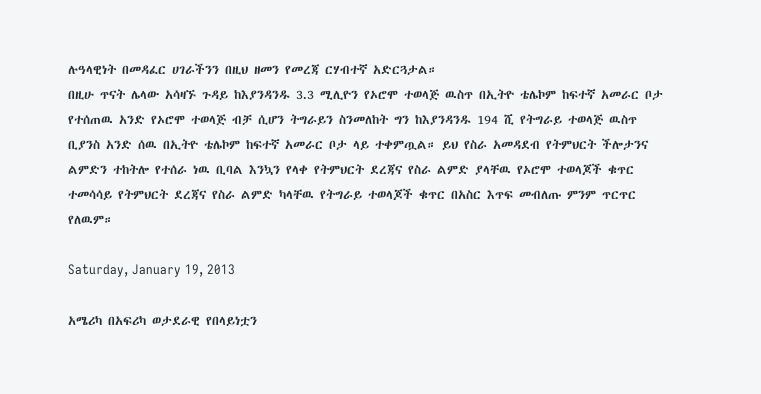ሉዓላዊነት በመዳፈር ሀገራችንን በዚህ ዘመን የመረጃ ርሃብተኛ አድርጓታል።
በዚሁ ጥናት ሌላው አሳዛኙ ጉዳይ ከእያንዳንዱ 3.3 ሚሊዮን የኦሮሞ ተወላጅ ዉስጥ በኢትዮ ቴሌኮም ከፍተኛ አመራር ቦታ የተሰጠዉ አንድ የኦሮሞ ተወላጅ ብቻ ሲሆን ትግራይን ስንመለከት ግን ከእያንዳንዱ 194 ሺ የትግራይ ተወላጅ ዉስጥ ቢያንስ አንድ ሰዉ በኢትዮ ቴሌኮም ከፍተኛ አመራር ቦታ ላይ ተቀምጧል። ይህ የስራ አመዳደብ የትምህርት ችሎታንና ልምድን ተከትሎ የተሰራ ነዉ ቢባል እንኳን የላቀ የትምህርት ደረጃና የስራ ልምድ ያላቸዉ የኦሮሞ ተወላጆች ቁጥር ተመሳሳይ የትምህርት ደረጃና የስራ ልምድ ካላቸዉ የትግራይ ተወላጆች ቁጥር በአስር እጥፍ መብለጡ ምንም ጥርጥር የለዉም።

Saturday, January 19, 2013

አሜሪካ በአፍሪካ ወታደራዊ የበላይነቷን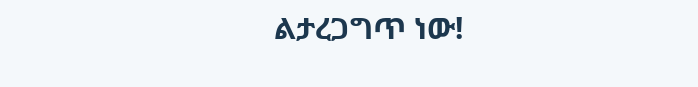ልታረጋግጥ ነው!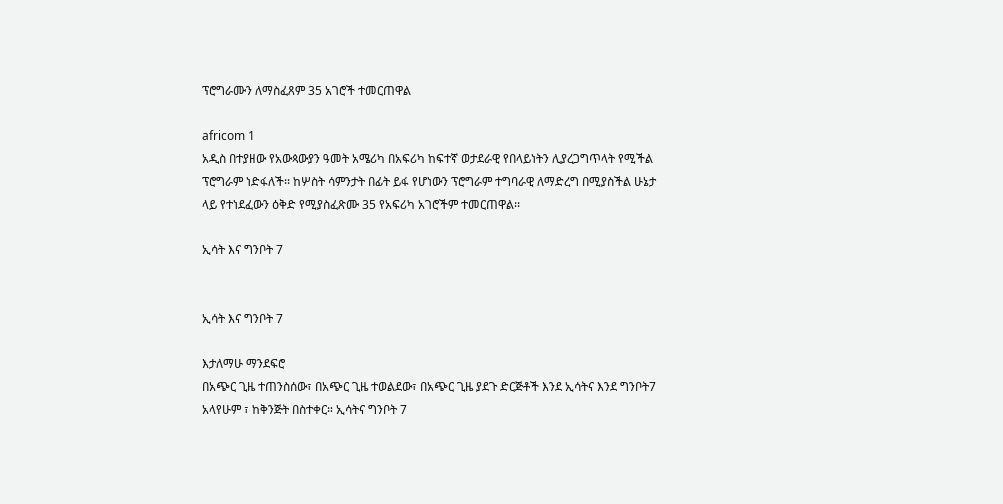ፕሮግራሙን ለማስፈጸም 35 አገሮች ተመርጠዋል

africom 1
አዲስ በተያዘው የአውጳውያን ዓመት አሜሪካ በአፍሪካ ከፍተኛ ወታደራዊ የበላይነትን ሊያረጋግጥላት የሚችል ፕሮግራም ነድፋለች፡፡ ከሦስት ሳምንታት በፊት ይፋ የሆነውን ፕሮግራም ተግባራዊ ለማድረግ በሚያስችል ሁኔታ ላይ የተነደፈውን ዕቅድ የሚያስፈጽሙ 35 የአፍሪካ አገሮችም ተመርጠዋል፡፡

ኢሳት እና ግንቦት 7


ኢሳት እና ግንቦት 7

እታለማሁ ማንደፍሮ
በአጭር ጊዜ ተጠንስሰው፣ በአጭር ጊዜ ተወልደው፣ በአጭር ጊዜ ያደጉ ድርጅቶች እንደ ኢሳትና እንደ ግንቦት7 አላየሁም ፣ ከቅንጅት በስተቀር። ኢሳትና ግንቦት 7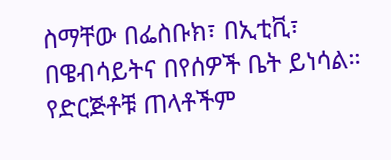ስማቸው በፌስቡክ፣ በኢቲቪ፣ በዌብሳይትና በየሰዎች ቤት ይነሳል። የድርጅቶቹ ጠላቶችም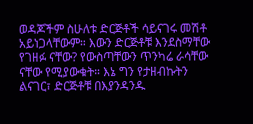ወዳጆችም ስሁለቱ ድርጅቶች ሳይናገሩ መሽቶ አይነጋላቸውም። እውን ድርጅቶቹ እንደስማቸው የገዘፉ ናቸው? የውስጣቸውን ጥንካሬ ራሳቸው ናቸው የሚያውቁት። እኔ ግን የታዘብኩትን ልናገር፣ ድርጅቶቹ በእያንዳንዱ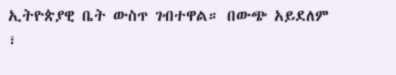ኢትዮጵያዊ ቤት ውስጥ ገብተዋል። በውጭ አይደለም ፣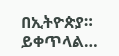በኢትዮጵያ። ይቀጥላል…